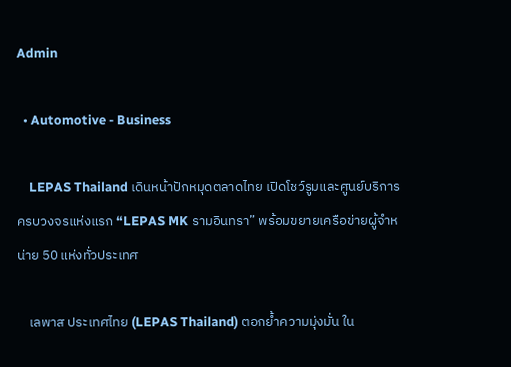Admin

  • Automotive - Business

    LEPAS Thailand เดินหน้าปักหมุดตลาดไทย เปิดโชว์รูมและศูนย์บริการครบวงจรแห่งแรก “LEPAS MK รามอินทรา” พร้อมขยายเครือข่ายผู้จำหน่าย 50 แห่งทั่วประเทศ

    เลพาส ประเทศไทย (LEPAS Thailand) ตอกย้ำความมุ่งมั่น ใน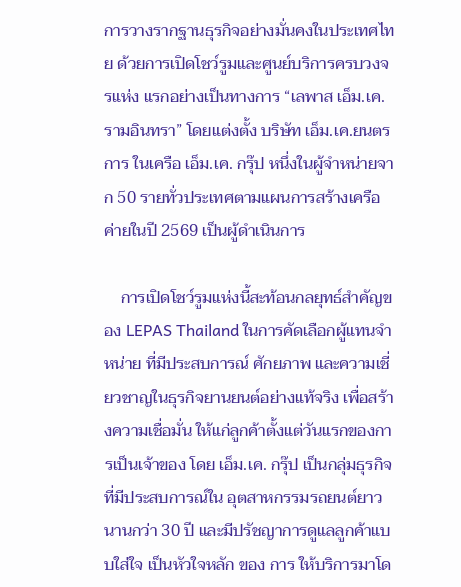การวางรากฐานธุรกิจอย่างมั่นคงในประเทศไทย ด้วยการเปิดโชว์รูมและศูนย์บริการครบวงจรแห่ง แรกอย่างเป็นทางการ “เลพาส เอ็ม.เค. รามอินทรา” โดยแต่งตั้ง บริษัท เอ็ม.เค.ยนตรการ ในเครือ เอ็ม.เค. กรุ๊ป หนึ่งในผู้จำหน่ายจาก 50 รายทั่วประเทศตามแผนการสร้างเครือค่ายในปี 2569 เป็นผู้ดำเนินการ

    การเปิดโชว์รูมแห่งนี้สะท้อนกลยุทธ์สำคัญของ LEPAS Thailand ในการคัดเลือกผู้แทนจำหน่าย ที่มีประสบการณ์ ศักยภาพ และความเชี่ยวชาญในธุรกิจยานยนต์อย่างแท้จริง เพื่อสร้างความเชื่อมั่น ให้แก่ลูกค้าตั้งแต่วันแรกของการเป็นเจ้าของ โดย เอ็ม.เค. กรุ๊ป เป็นกลุ่มธุรกิจที่มีประสบการณ์ใน อุตสาหกรรมรถยนต์ยาวนานกว่า 30 ปี และมีปรัชญาการดูแลลูกค้าแบบใส่ใจ เป็นหัวใจหลัก ของ การ ให้บริการมาโด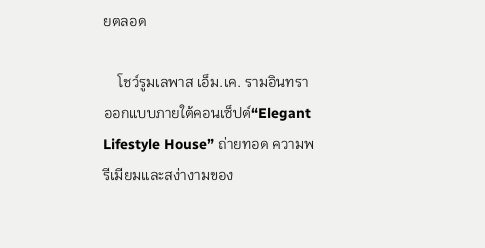ยตลอด

    โชว์รูมเลพาส เอ็ม.เค. รามอินทรา ออกแบบภายใต้คอนเซ็ปต์“Elegant Lifestyle House” ถ่ายทอด ความพรีเมียมและสง่างามของ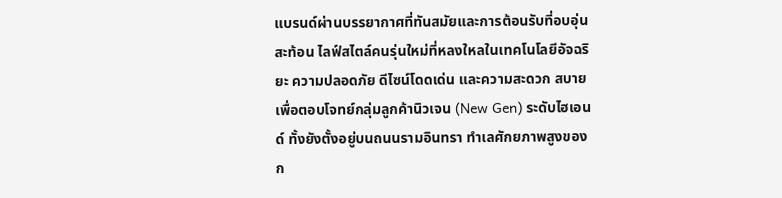แบรนด์ผ่านบรรยากาศที่ทันสมัยและการต้อนรับที่อบอุ่น สะท้อน ไลฟ์สไตล์คนรุ่นใหม่ที่หลงใหลในเทคโนโลยีอัจฉริยะ ความปลอดภัย ดีไซน์โดดเด่น และความสะดวก สบาย เพื่อตอบโจทย์กลุ่มลูกค้านิวเจน (New Gen) ระดับไฮเอนด์ ทั้งยังตั้งอยู่บนถนนรามอินทรา ทำเลศักยภาพสูงของก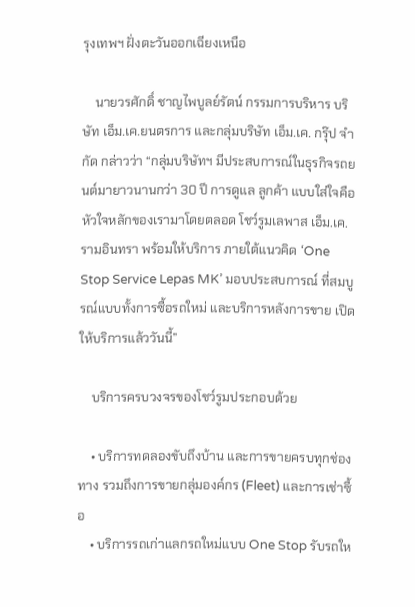รุงเทพฯ ฝั่งตะวันออกเฉียงเหนือ

    นายวรศักดิ์ ชาญไพบูลย์รัตน์ กรรมการบริหาร บริษัท เอ็ม.เค.ยนตรการ และกลุ่มบริษัท เอ็ม.เค. กรุ๊ป จำกัด กล่าวว่า “กลุ่มบริษัทฯ มีประสบการณ์ในธุรกิจรถยนต์มายาวนานกว่า 30 ปี การดูแล ลูกค้า แบบใส่ใจคือหัวใจหลักของเรามาโดยตลอด โชว์รูมเลพาส เอ็ม.เค. รามอินทรา พร้อมให้บริการ ภายใต้แนวคิด ‘One Stop Service Lepas MK’ มอบประสบการณ์ ที่สมบูรณ์แบบทั้งการซื้อรถใหม่ และบริการหลังการขาย เปิดให้บริการแล้ววันนี้”

    บริการครบวงจรของโชว์รูมประกอบด้วย

    • บริการทดลองขับถึงบ้าน และการขายครบทุกช่องทาง รวมถึงการขายกลุ่มองค์กร (Fleet) และการเช่าซื้อ
    • บริการรถเก่าแลกรถใหม่แบบ One Stop รับรถให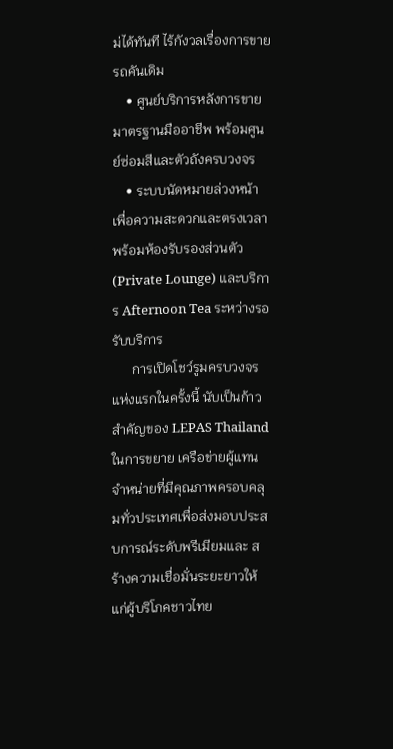ม่ได้ทันที ไร้กังวลเรื่องการขายรถคันเดิม
    • ศูนย์บริการหลังการขายมาตรฐานมืออาชีพ พร้อมศูนย์ซ่อมสีและตัวถังครบวงจร
    • ระบบนัดหมายล่วงหน้าเพื่อความสะดวกและตรงเวลา พร้อมห้องรับรองส่วนตัว (Private Lounge) และบริการ Afternoon Tea ระหว่างรอรับบริการ
      การเปิดโชว์รูมครบวงจรแห่งแรกในครั้งนี้ นับเป็นก้าวสำคัญของ LEPAS Thailand ในการขยาย เครือข่ายผู้แทนจำหน่ายที่มีคุณภาพครอบคลุมทั่วประเทศเพื่อส่งมอบประสบการณ์ระดับพรีเมียมและ สร้างความเชื่อมั่นระยะยาวให้แก่ผู้บริโภคชาวไทย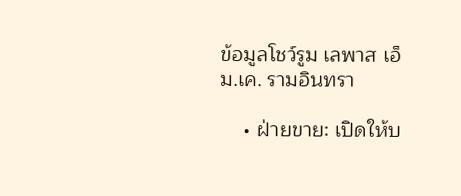ข้อมูลโชว์รูม เลพาส เอ็ม.เค. รามอินทรา

    • ฝ่ายขาย: เปิดให้บ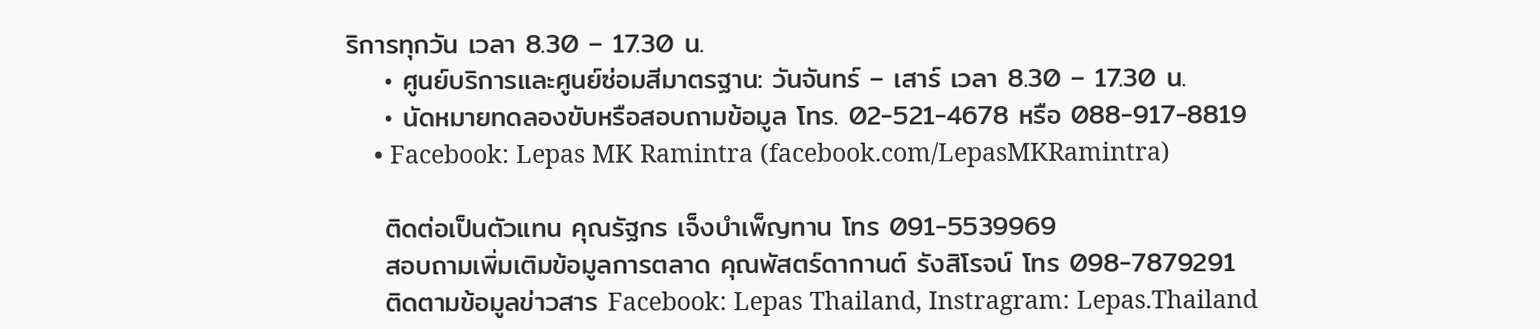ริการทุกวัน เวลา 8.30 – 17.30 น.
    • ศูนย์บริการและศูนย์ซ่อมสีมาตรฐาน: วันจันทร์ – เสาร์ เวลา 8.30 – 17.30 น.
    • นัดหมายทดลองขับหรือสอบถามข้อมูล โทร. 02-521-4678 หรือ 088-917-8819
    • Facebook: Lepas MK Ramintra (facebook.com/LepasMKRamintra)

    ติดต่อเป็นตัวแทน คุณรัฐกร เจ็งบำเพ็ญทาน โทร 091-5539969
    สอบถามเพิ่มเติมข้อมูลการตลาด คุณพัสตร์ดากานต์ รังสิโรจน์ โทร 098-7879291
    ติดตามข้อมูลข่าวสาร Facebook: Lepas Thailand, Instragram: Lepas.Thailand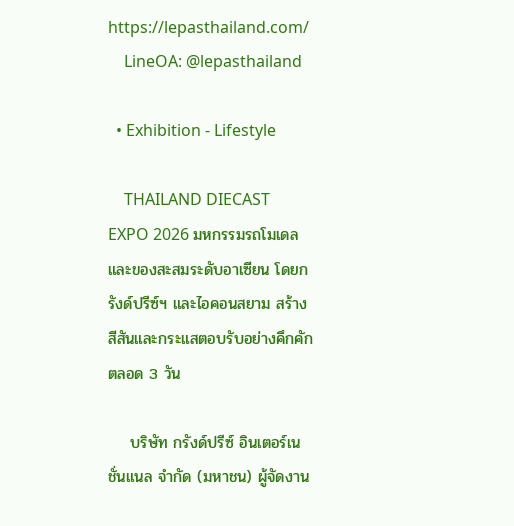https://lepasthailand.com/
    LineOA: @lepasthailand

  • Exhibition - Lifestyle

    THAILAND DIECAST EXPO 2026 มหกรรมรถโมเดลและของสะสมระดับอาเซียน โดยกรังด์ปรีซ์ฯ และไอคอนสยาม สร้างสีสันและกระแสตอบรับอย่างคึกคักตลอด 3 วัน

    บริษัท กรังด์ปรีซ์ อินเตอร์เนชั่นแนล จำกัด (มหาชน) ผู้จัดงาน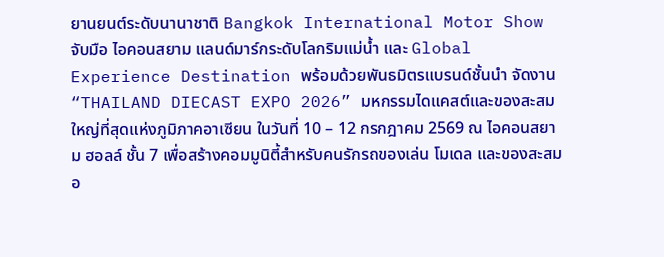ยานยนต์ระดับนานาชาติ Bangkok International Motor Show จับมือ ไอคอนสยาม แลนด์มาร์กระดับโลกริมแม่น้ำ และ Global Experience Destination พร้อมด้วยพันธมิตรแบรนด์ชั้นนำ จัดงาน “THAILAND DIECAST EXPO 2026” มหกรรมไดแคสต์และของสะสมใหญ่ที่สุดแห่งภูมิภาคอาเซียน ในวันที่ 10 – 12 กรกฎาคม 2569 ณ ไอคอนสยาม ฮอลล์ ชั้น 7 เพื่อสร้างคอมมูนิตี้สำหรับคนรักรถของเล่น โมเดล และของสะสมอ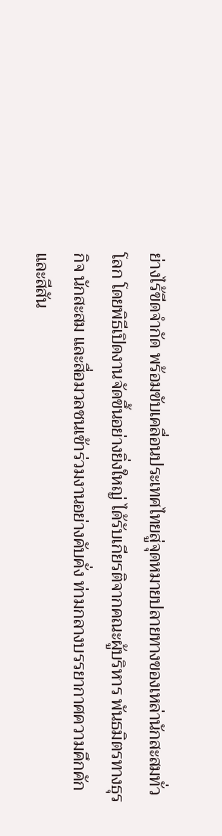ย่างไร้ขีดจำกัด พร้อมขับเคลื่อนประเทศไทยสู่จุดหมายปลายทางของเหล่านักสะสมทั่วโลก โดยพิธีเปิดงานจัดขึ้นอย่างยิ่งใหญ่ ได้รับเกียรติจากคณะผู้บริหาร พันธมิตรทางธุรกิจ นักสะสม และสื่อมวลชนเข้าร่วมงานอย่างคับคั่ง ท่ามกลางบรรยากาศความคึกคักและสีสัน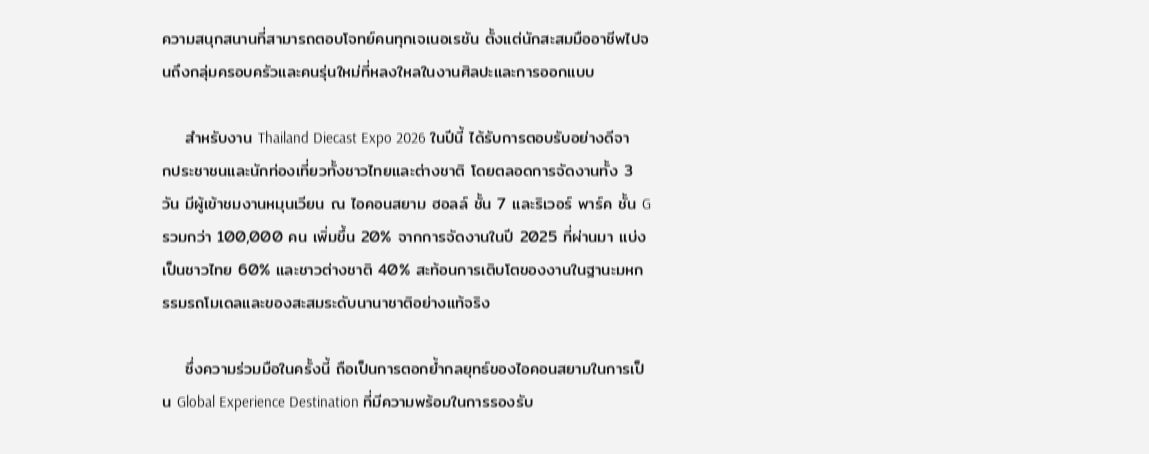ความสนุกสนานที่สามารถตอบโจทย์คนทุกเจเนอเรชัน ตั้งแต่นักสะสมมืออาชีพไปจนถึงกลุ่มครอบครัวและคนรุ่นใหม่ที่หลงใหลในงานศิลปะและการออกแบบ

    สำหรับงาน Thailand Diecast Expo 2026 ในปีนี้ ได้รับการตอบรับอย่างดีจากประชาชนและนักท่องเที่ยวทั้งชาวไทยและต่างชาติ โดยตลอดการจัดงานทั้ง 3 วัน มีผู้เข้าชมงานหมุนเวียน ณ ไอคอนสยาม ฮอลล์ ชั้น 7 และริเวอร์ พาร์ค ชั้น G รวมกว่า 100,000 คน เพิ่มขึ้น 20% จากการจัดงานในปี 2025 ที่ผ่านมา แบ่งเป็นชาวไทย 60% และชาวต่างชาติ 40% สะท้อนการเติบโตของงานในฐานะมหกรรมรถโมเดลและของสะสมระดับนานาชาติอย่างแท้จริง

    ซึ่งความร่วมมือในครั้งนี้ ถือเป็นการตอกย้ำกลยุทธ์ของไอคอนสยามในการเป็น Global Experience Destination ที่มีความพร้อมในการรองรับ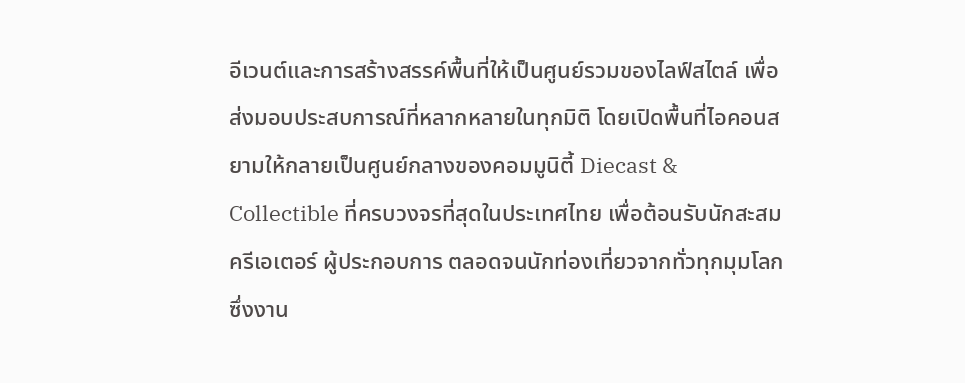อีเวนต์และการสร้างสรรค์พื้นที่ให้เป็นศูนย์รวมของไลฟ์สไตล์ เพื่อส่งมอบประสบการณ์ที่หลากหลายในทุกมิติ โดยเปิดพื้นที่ไอคอนสยามให้กลายเป็นศูนย์กลางของคอมมูนิตี้ Diecast & Collectible ที่ครบวงจรที่สุดในประเทศไทย เพื่อต้อนรับนักสะสม ครีเอเตอร์ ผู้ประกอบการ ตลอดจนนักท่องเที่ยวจากทั่วทุกมุมโลก ซึ่งงาน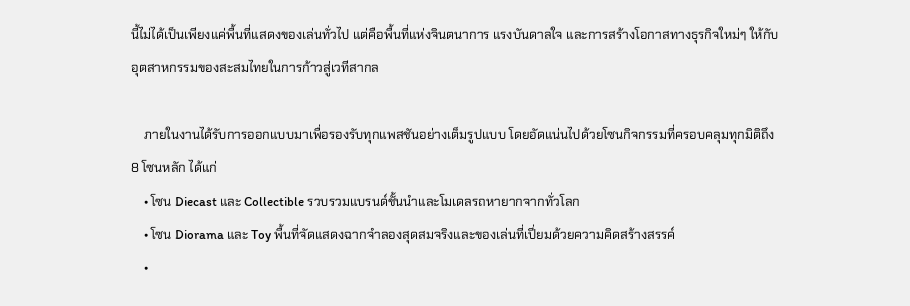นี้ไม่ได้เป็นเพียงแค่พื้นที่แสดงของเล่นทั่วไป แต่คือพื้นที่แห่งจินตนาการ แรงบันดาลใจ และการสร้างโอกาสทางธุรกิจใหม่ๆ ให้กับอุตสาหกรรมของสะสมไทยในการก้าวสู่เวทีสากล

    ภายในงานได้รับการออกแบบมาเพื่อรองรับทุกแพสชันอย่างเต็มรูปแบบ โดยอัดแน่นไปด้วยโซนกิจกรรมที่ครอบคลุมทุกมิติถึง 8 โซนหลัก ได้แก่
    • โซน Diecast และ Collectible รวบรวมแบรนด์ชั้นนำและโมเดลรถหายากจากทั่วโลก
    • โซน Diorama และ Toy พื้นที่จัดแสดงฉากจำลองสุดสมจริงและของเล่นที่เปี่ยมด้วยความคิดสร้างสรรค์
    •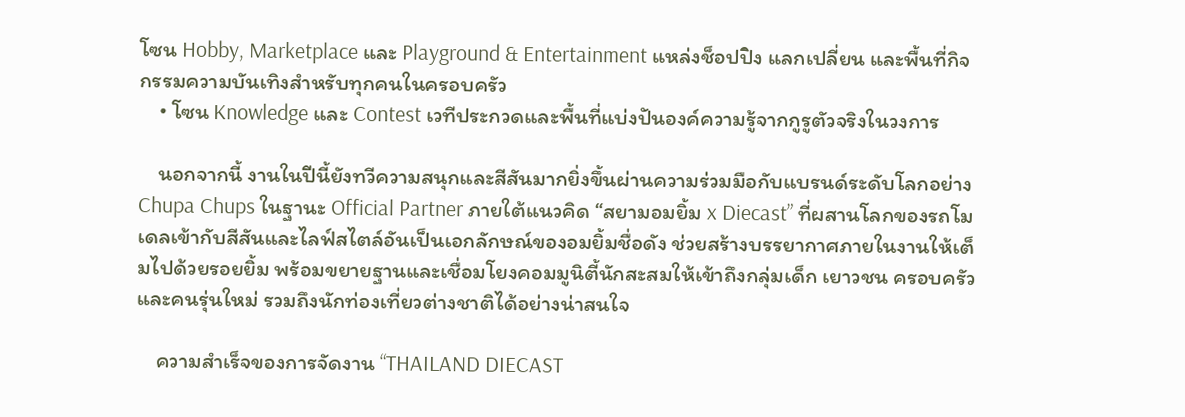โซน Hobby, Marketplace และ Playground & Entertainment แหล่งช็อปปิง แลกเปลี่ยน และพื้นที่กิจกรรมความบันเทิงสำหรับทุกคนในครอบครัว
    • โซน Knowledge และ Contest เวทีประกวดและพื้นที่แบ่งปันองค์ความรู้จากกูรูตัวจริงในวงการ

    นอกจากนี้ งานในปีนี้ยังทวีความสนุกและสีสันมากยิ่งขึ้นผ่านความร่วมมือกับแบรนด์ระดับโลกอย่าง Chupa Chups ในฐานะ Official Partner ภายใต้แนวคิด “สยามอมยิ้ม x Diecast” ที่ผสานโลกของรถโมเดลเข้ากับสีสันและไลฟ์สไตล์อันเป็นเอกลักษณ์ของอมยิ้มชื่อดัง ช่วยสร้างบรรยากาศภายในงานให้เต็มไปด้วยรอยยิ้ม พร้อมขยายฐานและเชื่อมโยงคอมมูนิตี้นักสะสมให้เข้าถึงกลุ่มเด็ก เยาวชน ครอบครัว และคนรุ่นใหม่ รวมถึงนักท่องเที่ยวต่างชาติได้อย่างน่าสนใจ

    ความสำเร็จของการจัดงาน “THAILAND DIECAST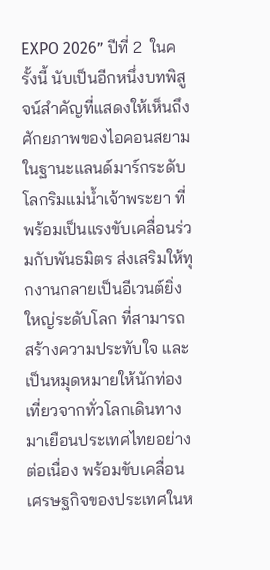EXPO 2026” ปีที่ 2  ในครั้งนี้ นับเป็นอีกหนึ่งบทพิสูจน์สำคัญที่แสดงให้เห็นถึงศักยภาพของไอคอนสยามในฐานะแลนด์มาร์กระดับโลกริมแม่น้ำเจ้าพระยา ที่พร้อมเป็นแรงขับเคลื่อนร่วมกับพันธมิตร ส่งเสริมให้ทุกงานกลายเป็นอีเวนต์ยิ่งใหญ่ระดับโลก ที่สามารถสร้างความประทับใจ และเป็นหมุดหมายให้นักท่องเที่ยวจากทั่วโลกเดินทางมาเยือนประเทศไทยอย่างต่อเนื่อง พร้อมขับเคลื่อนเศรษฐกิจของประเทศในห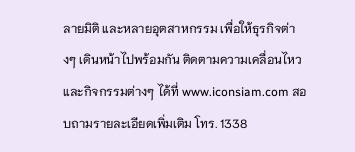ลายมิติ และหลายอุตสาหกรรม เพื่อให้ธุรกิจต่างๆ เดินหน้าไปพร้อมกัน ติดตามความเคลื่อนไหวและกิจกรรมต่างๆ ได้ที่ www.iconsiam.com สอบถามรายละเอียดเพิ่มเติม โทร. 1338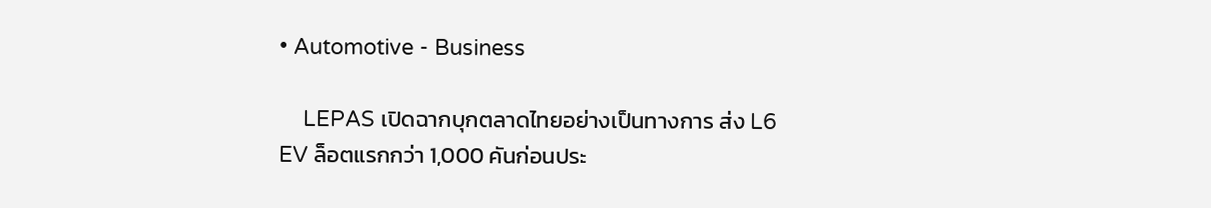• Automotive - Business

    LEPAS เปิดฉากบุกตลาดไทยอย่างเป็นทางการ ส่ง L6 EV ล็อตแรกกว่า 1,000 คันก่อนประ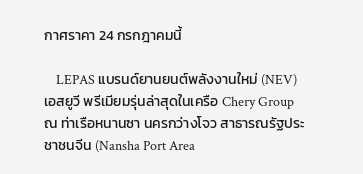กาศราคา 24 กรกฎาคมนี้

    LEPAS แบรนด์ยานยนต์พลังงานใหม่ (NEV) เอสยูวี พรีเมียมรุ่นล่าสุดในเครือ Chery Group ณ ท่าเรือหนานซา นครกว่างโจว สาธารณรัฐประชาชนจีน (Nansha Port Area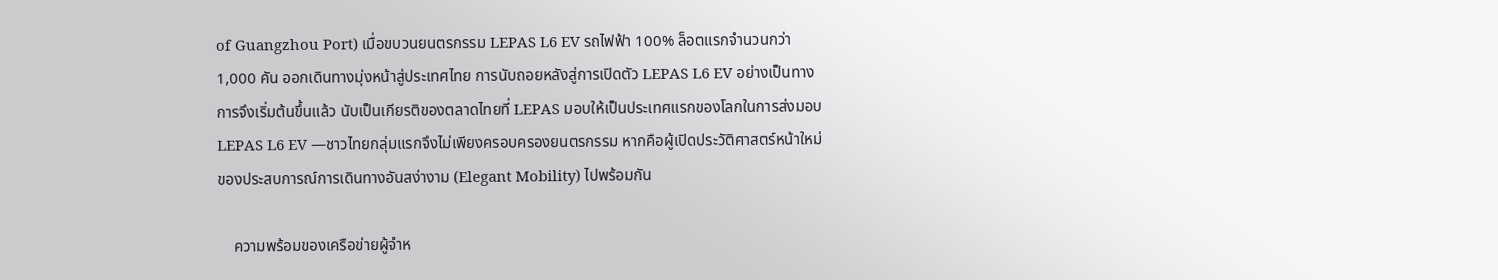of Guangzhou Port) เมื่อขบวนยนตรกรรม LEPAS L6 EV รถไฟฟ้า 100% ล็อตแรกจำนวนกว่า 1,000 คัน ออกเดินทางมุ่งหน้าสู่ประเทศไทย การนับถอยหลังสู่การเปิดตัว LEPAS L6 EV อย่างเป็นทางการจึงเริ่มต้นขึ้นแล้ว นับเป็นเกียรติของตลาดไทยที่ LEPAS มอบให้เป็นประเทศแรกของโลกในการส่งมอบ LEPAS L6 EV —ชาวไทยกลุ่มแรกจึงไม่เพียงครอบครองยนตรกรรม หากคือผู้เปิดประวัติศาสตร์หน้าใหม่ของประสบการณ์การเดินทางอันสง่างาม (Elegant Mobility) ไปพร้อมกัน

    ความพร้อมของเครือข่ายผู้จำห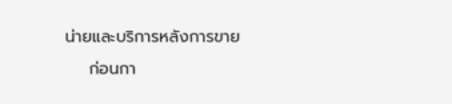น่ายและบริการหลังการขาย
    ก่อนกา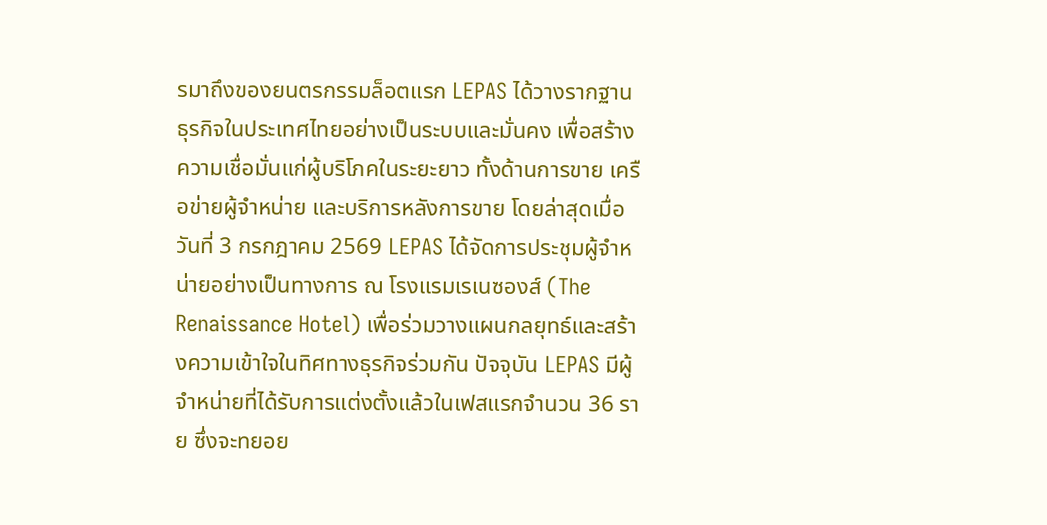รมาถึงของยนตรกรรมล็อตแรก LEPAS ได้วางรากฐานธุรกิจในประเทศไทยอย่างเป็นระบบและมั่นคง เพื่อสร้างความเชื่อมั่นแก่ผู้บริโภคในระยะยาว ทั้งด้านการขาย เครือข่ายผู้จำหน่าย และบริการหลังการขาย โดยล่าสุดเมื่อวันที่ 3 กรกฎาคม 2569 LEPAS ได้จัดการประชุมผู้จำหน่ายอย่างเป็นทางการ ณ โรงแรมเรเนซองส์ (The Renaissance Hotel) เพื่อร่วมวางแผนกลยุทธ์และสร้างความเข้าใจในทิศทางธุรกิจร่วมกัน ปัจจุบัน LEPAS มีผู้จำหน่ายที่ได้รับการแต่งตั้งแล้วในเฟสแรกจำนวน 36 ราย ซึ่งจะทยอย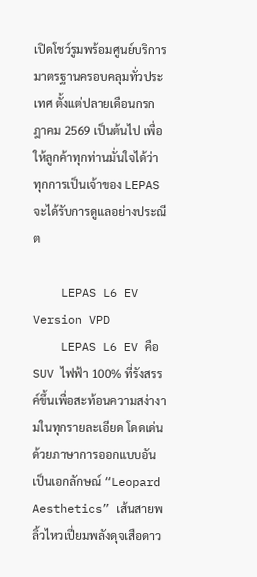เปิดโชว์รูมพร้อมศูนย์บริการมาตรฐานครอบคลุมทั่วประเทศ ตั้งแต่ปลายเดือนกรกฎาคม 2569 เป็นต้นไป เพื่อให้ลูกค้าทุกท่านมั่นใจได้ว่า ทุกการเป็นเจ้าของ LEPAS จะได้รับการดูแลอย่างประณีต

    LEPAS L6 EV Version VPD
    LEPAS L6 EV คือ SUV ไฟฟ้า 100% ที่รังสรรค์ขึ้นเพื่อสะท้อนความสง่างามในทุกรายละเอียด โดดเด่นด้วยภาษาการออกแบบอันเป็นเอกลักษณ์ “Leopard Aesthetics” เส้นสายพลิ้วไหวเปี่ยมพลังดุจเสือดาว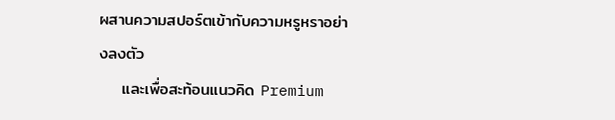ผสานความสปอร์ตเข้ากับความหรูหราอย่างลงตัว
    และเพื่อสะท้อนแนวคิด Premium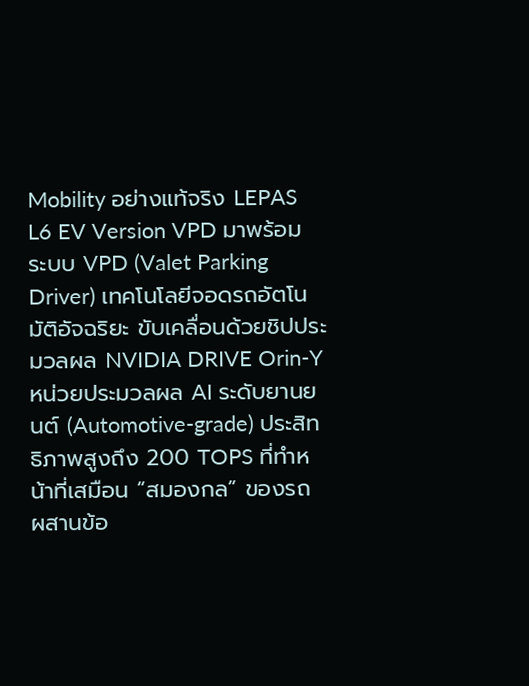Mobility อย่างแท้จริง LEPAS L6 EV Version VPD มาพร้อมระบบ VPD (Valet Parking Driver) เทคโนโลยีจอดรถอัตโนมัติอัจฉริยะ ขับเคลื่อนด้วยชิปประมวลผล NVIDIA DRIVE Orin-Y หน่วยประมวลผล AI ระดับยานยนต์ (Automotive-grade) ประสิทธิภาพสูงถึง 200 TOPS ที่ทำหน้าที่เสมือน “สมองกล” ของรถ ผสานข้อ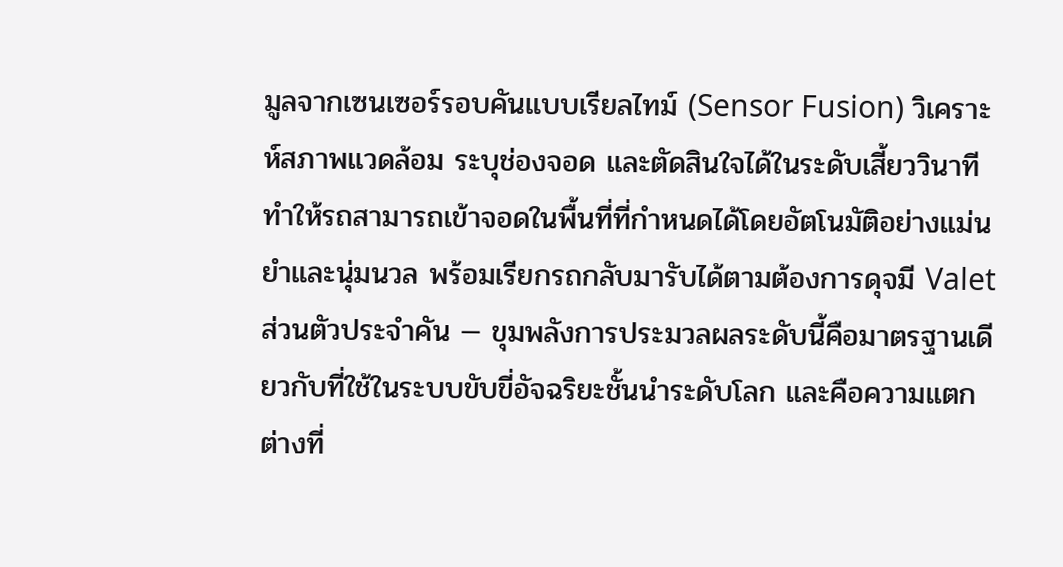มูลจากเซนเซอร์รอบคันแบบเรียลไทม์ (Sensor Fusion) วิเคราะห์สภาพแวดล้อม ระบุช่องจอด และตัดสินใจได้ในระดับเสี้ยววินาที ทำให้รถสามารถเข้าจอดในพื้นที่ที่กำหนดได้โดยอัตโนมัติอย่างแม่นยำและนุ่มนวล พร้อมเรียกรถกลับมารับได้ตามต้องการดุจมี Valet ส่วนตัวประจำคัน — ขุมพลังการประมวลผลระดับนี้คือมาตรฐานเดียวกับที่ใช้ในระบบขับขี่อัจฉริยะชั้นนำระดับโลก และคือความแตกต่างที่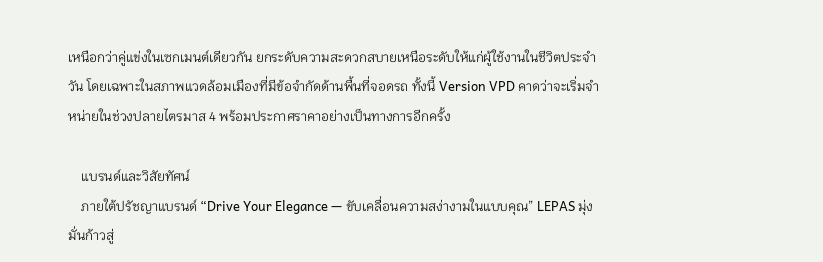เหนือกว่าคู่แข่งในเซกเมนต์เดียวกัน ยกระดับความสะดวกสบายเหนือระดับให้แก่ผู้ใช้งานในชีวิตประจำวัน โดยเฉพาะในสภาพแวดล้อมเมืองที่มีข้อจำกัดด้านพื้นที่จอดรถ ทั้งนี้ Version VPD คาดว่าจะเริ่มจำหน่ายในช่วงปลายไตรมาส 4 พร้อมประกาศราคาอย่างเป็นทางการอีกครั้ง

    แบรนด์และวิสัยทัศน์
    ภายใต้ปรัชญาแบรนด์ “Drive Your Elegance — ขับเคลื่อนความสง่างามในแบบคุณ” LEPAS มุ่งมั่นก้าวสู่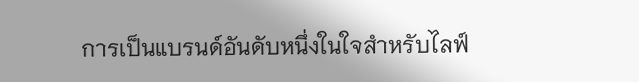การเป็นแบรนด์อันดับหนึ่งในใจสำหรับไลฟ์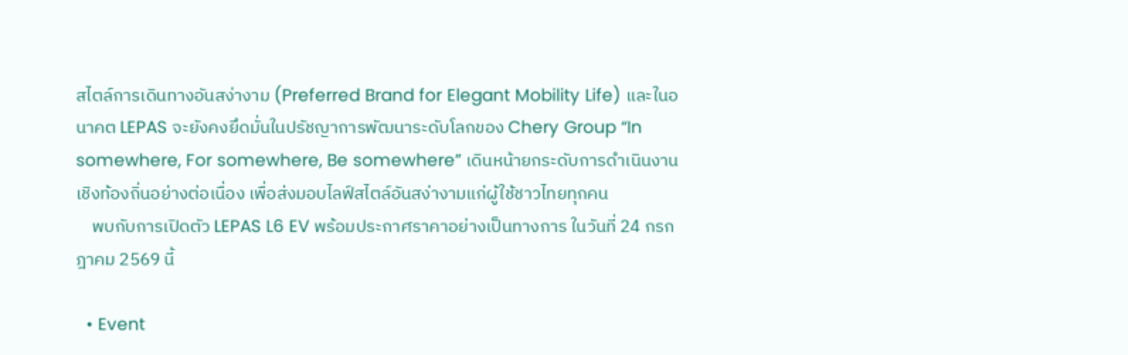สไตล์การเดินทางอันสง่างาม (Preferred Brand for Elegant Mobility Life) และในอนาคต LEPAS จะยังคงยึดมั่นในปรัชญาการพัฒนาระดับโลกของ Chery Group “In somewhere, For somewhere, Be somewhere” เดินหน้ายกระดับการดำเนินงานเชิงท้องถิ่นอย่างต่อเนื่อง เพื่อส่งมอบไลฟ์สไตล์อันสง่างามแก่ผู้ใช้ชาวไทยทุกคน
    พบกับการเปิดตัว LEPAS L6 EV พร้อมประกาศราคาอย่างเป็นทางการ ในวันที่ 24 กรกฎาคม 2569 นี้

  • Event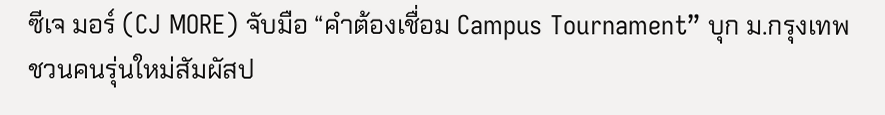ซีเจ มอร์ (CJ MORE) จับมือ “คำต้องเชื่อม Campus Tournament” บุก ม.กรุงเทพ ชวนคนรุ่นใหม่สัมผัสป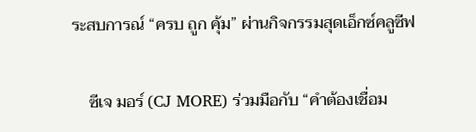ระสบการณ์ “ครบ ถูก คุ้ม” ผ่านกิจกรรมสุดเอ็กซ์คลูซีฟ

    ซีเจ มอร์ (CJ MORE) ร่วมมือกับ “คำต้องเชื่อม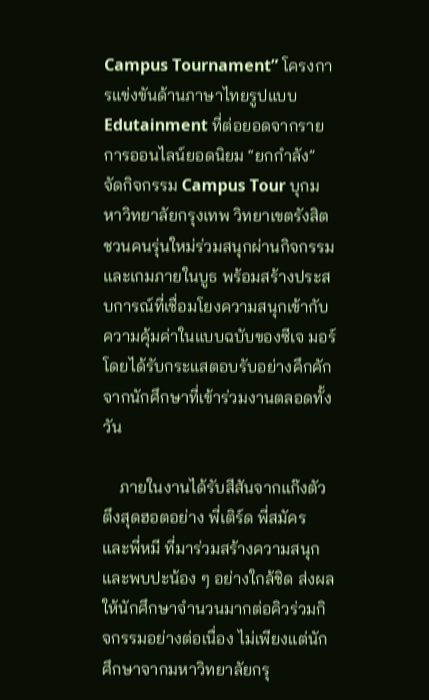Campus Tournament” โครงการแข่งขันด้านภาษาไทยรูปแบบ Edutainment ที่ต่อยอดจากรายการออนไลน์ยอดนิยม “ยกกำลัง” จัดกิจกรรม Campus Tour บุกมหาวิทยาลัยกรุงเทพ วิทยาเขตรังสิต ชวนคนรุ่นใหม่ร่วมสนุกผ่านกิจกรรมและเกมภายในบูธ พร้อมสร้างประสบการณ์ที่เชื่อมโยงความสนุกเข้ากับความคุ้มค่าในแบบฉบับของซีเจ มอร์ โดยได้รับกระแสตอบรับอย่างคึกคักจากนักศึกษาที่เข้าร่วมงานตลอดทั้งวัน

    ภายในงานได้รับสีสันจากแก๊งตัวตึงสุดฮอตอย่าง พี่เติร์ด พี่สมัคร และพี่หมี ที่มาร่วมสร้างความสนุกและพบปะน้อง ๆ อย่างใกล้ชิด ส่งผลให้นักศึกษาจำนวนมากต่อคิวร่วมกิจกรรมอย่างต่อเนื่อง ไม่เพียงแต่นักศึกษาจากมหาวิทยาลัยกรุ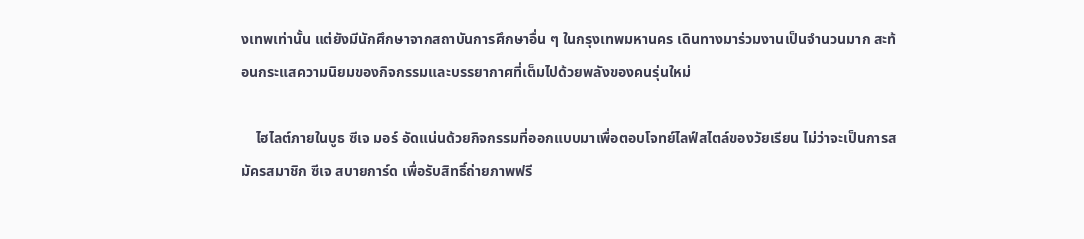งเทพเท่านั้น แต่ยังมีนักศึกษาจากสถาบันการศึกษาอื่น ๆ ในกรุงเทพมหานคร เดินทางมาร่วมงานเป็นจำนวนมาก สะท้อนกระแสความนิยมของกิจกรรมและบรรยากาศที่เต็มไปด้วยพลังของคนรุ่นใหม่

    ไฮไลต์ภายในบูธ ซีเจ มอร์ อัดแน่นด้วยกิจกรรมที่ออกแบบมาเพื่อตอบโจทย์ไลฟ์สไตล์ของวัยเรียน ไม่ว่าจะเป็นการสมัครสมาชิก ซีเจ สบายการ์ด เพื่อรับสิทธิ์ถ่ายภาพฟรี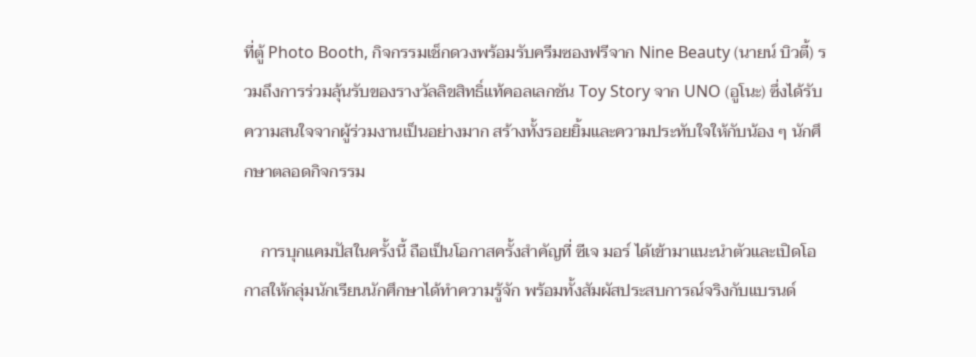ที่ตู้ Photo Booth, กิจกรรมเช็กดวงพร้อมรับครีมซองฟรีจาก Nine Beauty (นายน์ บิวตี้) รวมถึงการร่วมลุ้นรับของรางวัลลิขสิทธิ์แท้คอลเลกชัน Toy Story จาก UNO (อูโนะ) ซึ่งได้รับความสนใจจากผู้ร่วมงานเป็นอย่างมาก สร้างทั้งรอยยิ้มและความประทับใจให้กับน้อง ๆ นักศึกษาตลอดกิจกรรม

    การบุกแคมปัสในครั้งนี้ ถือเป็นโอกาสครั้งสำคัญที่ ซีเจ มอร์ ได้เข้ามาแนะนำตัวและเปิดโอกาสให้กลุ่มนักเรียนนักศึกษาได้ทำความรู้จัก พร้อมทั้งสัมผัสประสบการณ์จริงกับแบรนด์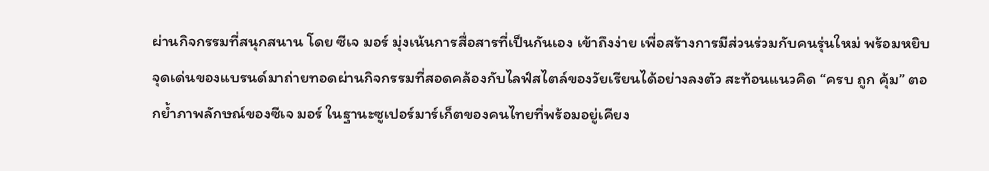ผ่านกิจกรรมที่สนุกสนาน โดย ซีเจ มอร์ มุ่งเน้นการสื่อสารที่เป็นกันเอง เข้าถึงง่าย เพื่อสร้างการมีส่วนร่วมกับคนรุ่นใหม่ พร้อมหยิบจุดเด่นของแบรนด์มาถ่ายทอดผ่านกิจกรรมที่สอดคล้องกับไลฟ์สไตล์ของวัยเรียนได้อย่างลงตัว สะท้อนแนวคิด “ครบ ถูก คุ้ม” ตอกย้ำภาพลักษณ์ของซีเจ มอร์ ในฐานะซูเปอร์มาร์เก็ตของคนไทยที่พร้อมอยู่เคียง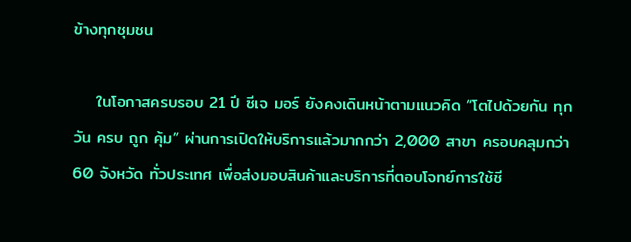ข้างทุกชุมชน

    ในโอกาสครบรอบ 21 ปี ซีเจ มอร์ ยังคงเดินหน้าตามแนวคิด “โตไปด้วยกัน ทุกวัน ครบ ถูก คุ้ม” ผ่านการเปิดให้บริการแล้วมากกว่า 2,000 สาขา ครอบคลุมกว่า 60 จังหวัด ทั่วประเทศ เพื่อส่งมอบสินค้าและบริการที่ตอบโจทย์การใช้ชี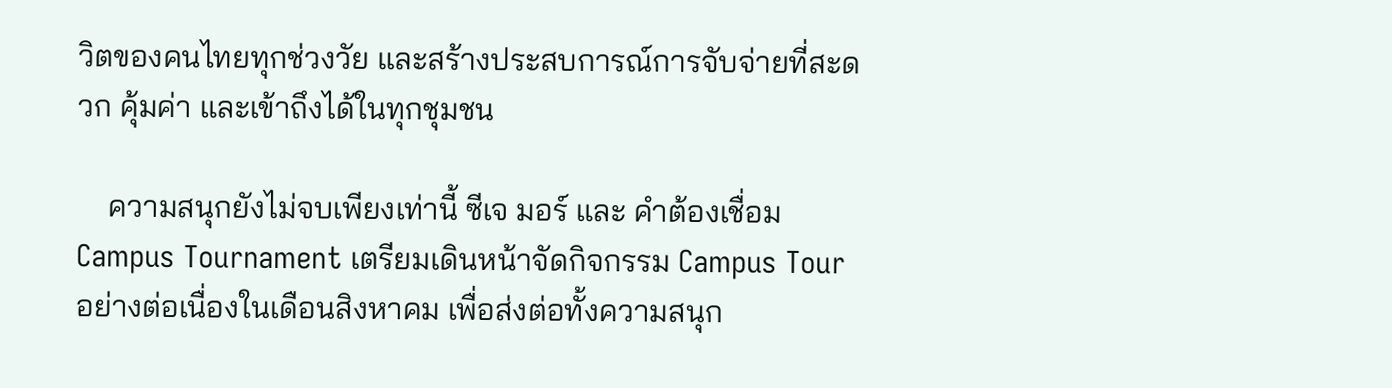วิตของคนไทยทุกช่วงวัย และสร้างประสบการณ์การจับจ่ายที่สะดวก คุ้มค่า และเข้าถึงได้ในทุกชุมชน

    ความสนุกยังไม่จบเพียงเท่านี้ ซีเจ มอร์ และ คำต้องเชื่อม Campus Tournament เตรียมเดินหน้าจัดกิจกรรม Campus Tour อย่างต่อเนื่องในเดือนสิงหาคม เพื่อส่งต่อทั้งความสนุก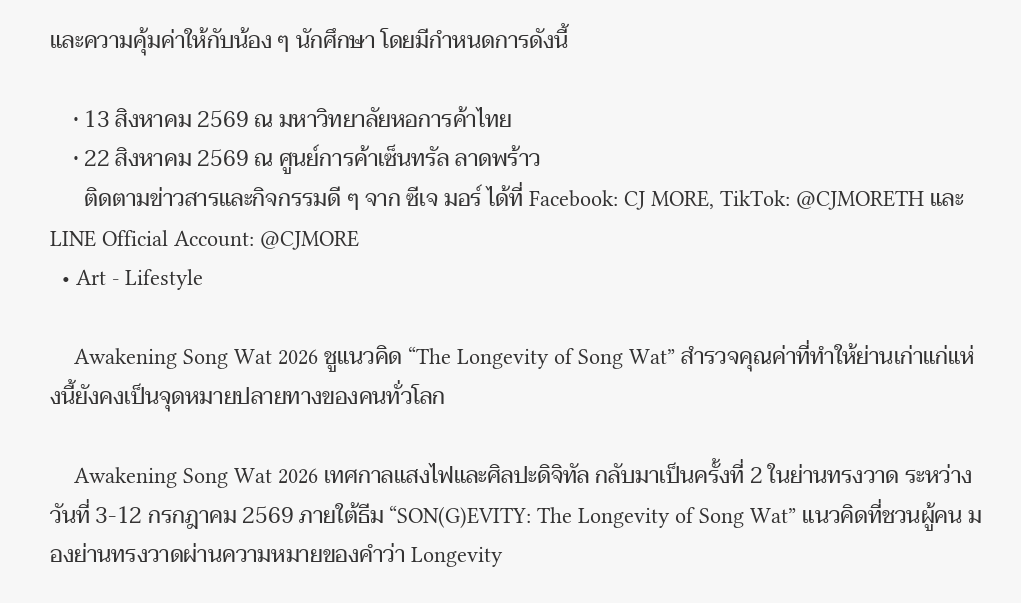และความคุ้มค่าให้กับน้อง ๆ นักศึกษา โดยมีกำหนดการดังนี้

    • 13 สิงหาคม 2569 ณ มหาวิทยาลัยหอการค้าไทย
    • 22 สิงหาคม 2569 ณ ศูนย์การค้าเซ็นทรัล ลาดพร้าว
      ติดตามข่าวสารและกิจกรรมดี ๆ จาก ซีเจ มอร์ ได้ที่ Facebook: CJ MORE, TikTok: @CJMORETH และ LINE Official Account: @CJMORE
  • Art - Lifestyle

    Awakening Song Wat 2026 ชูแนวคิด “The Longevity of Song Wat” สำรวจคุณค่าที่ทำให้ย่านเก่าแก่แห่งนี้ยังคงเป็นจุดหมายปลายทางของคนทั่วโลก

    Awakening Song Wat 2026 เทศกาลแสงไฟและศิลปะดิจิทัล กลับมาเป็นครั้งที่ 2 ในย่านทรงวาด ระหว่างวันที่ 3-12 กรกฎาคม 2569 ภายใต้ธีม “SON(G)EVITY: The Longevity of Song Wat” แนวคิดที่ชวนผู้คน มองย่านทรงวาดผ่านความหมายของคำว่า Longevity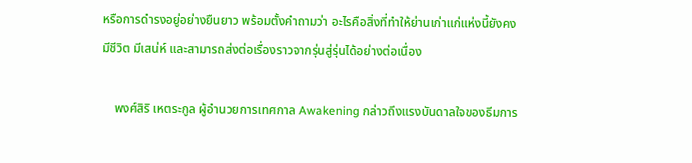หรือการดำรงอยู่อย่างยืนยาว พร้อมตั้งคำถามว่า อะไรคือสิ่งที่ทำให้ย่านเก่าแก่แห่งนี้ยังคงมีชีวิต มีเสน่ห์ และสามารถส่งต่อเรื่องราวจากรุ่นสู่รุ่นได้อย่างต่อเนื่อง

    พงศ์สิริ เหตระกูล ผู้อำนวยการเทศกาล Awakening กล่าวถึงแรงบันดาลใจของธีมการ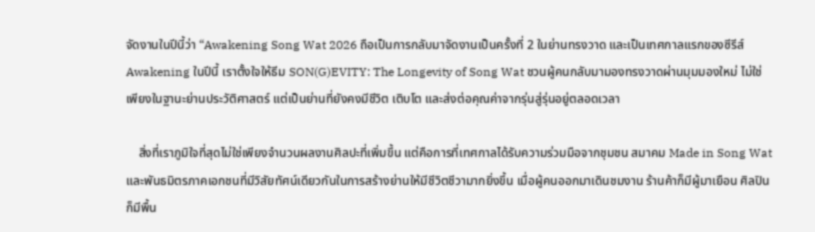จัดงานในปีนี้ว่า “Awakening Song Wat 2026 ถือเป็นการกลับมาจัดงานเป็นครั้งที่ 2 ในย่านทรงวาด และเป็นเทศกาลแรกของซีรีส์ Awakening ในปีนี้ เราตั้งใจให้ธีม SON(G)EVITY: The Longevity of Song Wat ชวนผู้คนกลับมามองทรงวาดผ่านมุมมองใหม่ ไม่ใช่เพียงในฐานะย่านประวัติศาสตร์ แต่เป็นย่านที่ยังคงมีชีวิต เติบโต และส่งต่อคุณค่าจากรุ่นสู่รุ่นอยู่ตลอดเวลา

    สิ่งที่เราภูมิใจที่สุดไม่ใช่เพียงจำนวนผลงานศิลปะที่เพิ่มขึ้น แต่คือการที่เทศกาลได้รับความร่วมมือจากชุมชน สมาคม Made in Song Wat และพันธมิตรภาคเอกชนที่มีวิสัยทัศน์เดียวกันในการสร้างย่านให้มีชีวิตชีวามากยิ่งขึ้น เมื่อผู้คนออกมาเดินชมงาน ร้านค้าก็มีผู้มาเยือน ศิลปินก็มีพื้น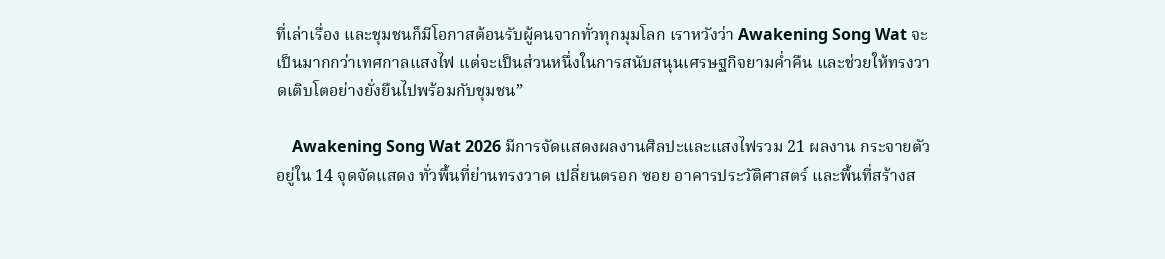ที่เล่าเรื่อง และชุมชนก็มีโอกาสต้อนรับผู้คนจากทั่วทุกมุมโลก เราหวังว่า Awakening Song Wat จะเป็นมากกว่าเทศกาลแสงไฟ แต่จะเป็นส่วนหนึ่งในการสนับสนุนเศรษฐกิจยามค่ำคืน และช่วยให้ทรงวาดเติบโตอย่างยั่งยืนไปพร้อมกับชุมชน”

    Awakening Song Wat 2026 มีการจัดแสดงผลงานศิลปะและแสงไฟรวม 21 ผลงาน กระจายตัวอยู่ใน 14 จุดจัดแสดง ทั่วพื้นที่ย่านทรงวาด เปลี่ยนตรอก ซอย อาคารประวัติศาสตร์ และพื้นที่สร้างส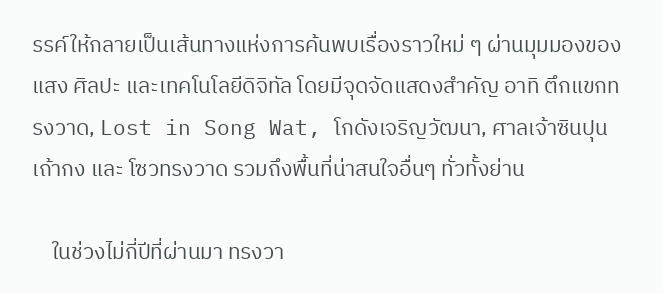รรค์ให้กลายเป็นเส้นทางแห่งการค้นพบเรื่องราวใหม่ ๆ ผ่านมุมมองของแสง ศิลปะ และเทคโนโลยีดิจิทัล โดยมีจุดจัดแสดงสำคัญ อาทิ ตึกแขกทรงวาด, Lost in Song Wat, โกดังเจริญวัฒนา, ศาลเจ้าซินปุนเถ้ากง และ โซวทรงวาด รวมถึงพื้นที่น่าสนใจอื่นๆ ทั่วทั้งย่าน

    ในช่วงไม่กี่ปีที่ผ่านมา ทรงวา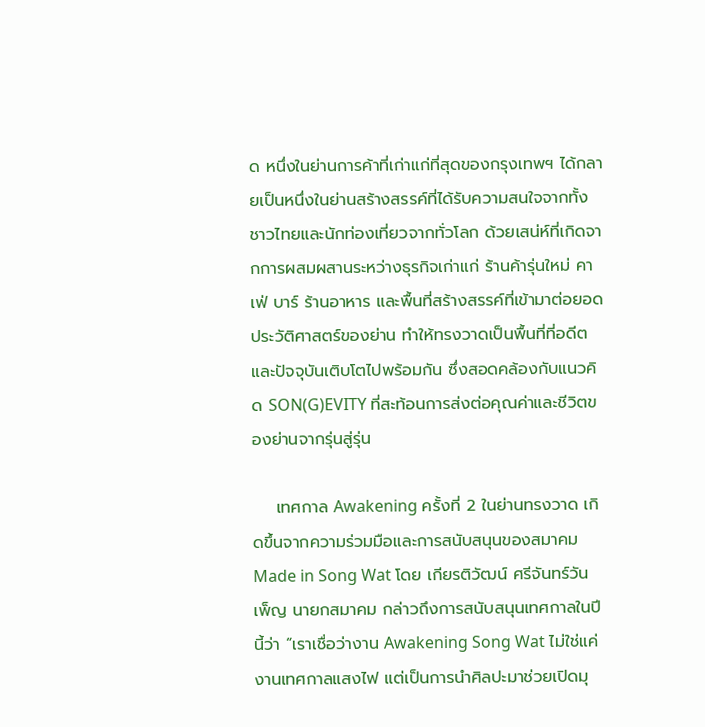ด หนึ่งในย่านการค้าที่เก่าแก่ที่สุดของกรุงเทพฯ ได้กลายเป็นหนึ่งในย่านสร้างสรรค์ที่ได้รับความสนใจจากทั้งชาวไทยและนักท่องเที่ยวจากทั่วโลก ด้วยเสน่ห์ที่เกิดจากการผสมผสานระหว่างธุรกิจเก่าแก่ ร้านค้ารุ่นใหม่ คาเฟ่ บาร์ ร้านอาหาร และพื้นที่สร้างสรรค์ที่เข้ามาต่อยอดประวัติศาสตร์ของย่าน ทำให้ทรงวาดเป็นพื้นที่ที่อดีตและปัจจุบันเติบโตไปพร้อมกัน ซึ่งสอดคล้องกับแนวคิด SON(G)EVITY ที่สะท้อนการส่งต่อคุณค่าและชีวิตของย่านจากรุ่นสู่รุ่น

    เทศกาล Awakening ครั้งที่ 2 ในย่านทรงวาด เกิดขึ้นจากความร่วมมือและการสนับสนุนของสมาคม Made in Song Wat โดย เกียรติวัฒน์ ศรีจันทร์วันเพ็ญ นายกสมาคม กล่าวถึงการสนับสนุนเทศกาลในปีนี้ว่า “เราเชื่อว่างาน Awakening Song Wat ไม่ใช่แค่งานเทศกาลแสงไฟ แต่เป็นการนำศิลปะมาช่วยเปิดมุ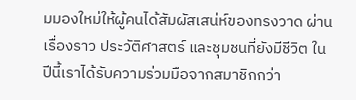มมองใหม่ให้ผู้คนได้สัมผัสเสน่ห์ของทรงวาด ผ่านเรื่องราว ประวัติศาสตร์ และชุมชนที่ยังมีชีวิต ในปีนี้เราได้รับความร่วมมือจากสมาชิกกว่า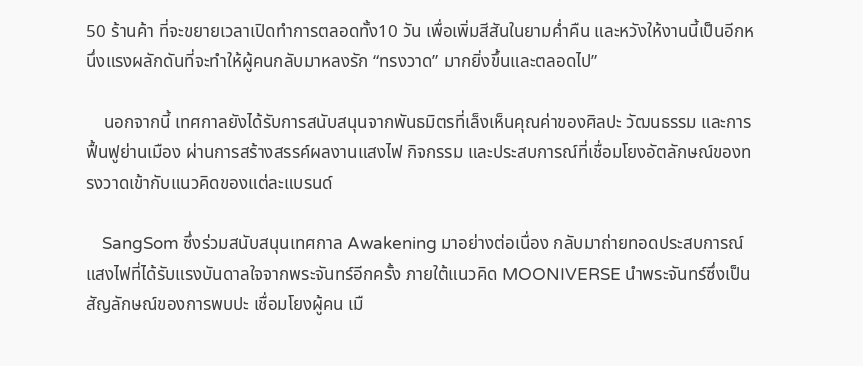50 ร้านค้า ที่จะขยายเวลาเปิดทำการตลอดทั้ง10 วัน เพื่อเพิ่มสีสันในยามค่ำคืน และหวังให้งานนี้เป็นอีกหนึ่งแรงผลักดันที่จะทำให้ผู้คนกลับมาหลงรัก “ทรงวาด” มากยิ่งขึ้นและตลอดไป”

    นอกจากนี้ เทศกาลยังได้รับการสนับสนุนจากพันธมิตรที่เล็งเห็นคุณค่าของศิลปะ วัฒนธรรม และการฟื้นฟูย่านเมือง ผ่านการสร้างสรรค์ผลงานแสงไฟ กิจกรรม และประสบการณ์ที่เชื่อมโยงอัตลักษณ์ของทรงวาดเข้ากับแนวคิดของแต่ละแบรนด์

    SangSom ซึ่งร่วมสนับสนุนเทศกาล Awakening มาอย่างต่อเนื่อง กลับมาถ่ายทอดประสบการณ์แสงไฟที่ได้รับแรงบันดาลใจจากพระจันทร์อีกครั้ง ภายใต้แนวคิด MOONIVERSE นำพระจันทร์ซึ่งเป็นสัญลักษณ์ของการพบปะ เชื่อมโยงผู้คน เมื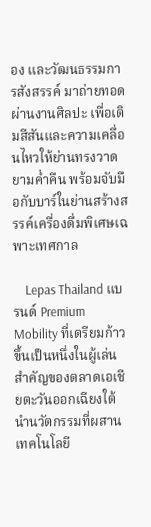อง และวัฒนธรรมการสังสรรค์ มาถ่ายทอดผ่านงานศิลปะ เพื่อเติมสีสันและความเคลื่อนไหวให้ย่านทรงวาดยามค่ำคืน พร้อมจับมือกับบาร์ในย่านสร้างสรรค์เครื่องดื่มพิเศษเฉพาะเทศกาล

    Lepas Thailand แบรนด์ Premium Mobility ที่เตรียมก้าวขึ้นเป็นหนึ่งในผู้เล่นสำคัญของตลาดเอเชียตะวันออกเฉียงใต้ นำนวัตกรรมที่ผสานเทคโนโลยี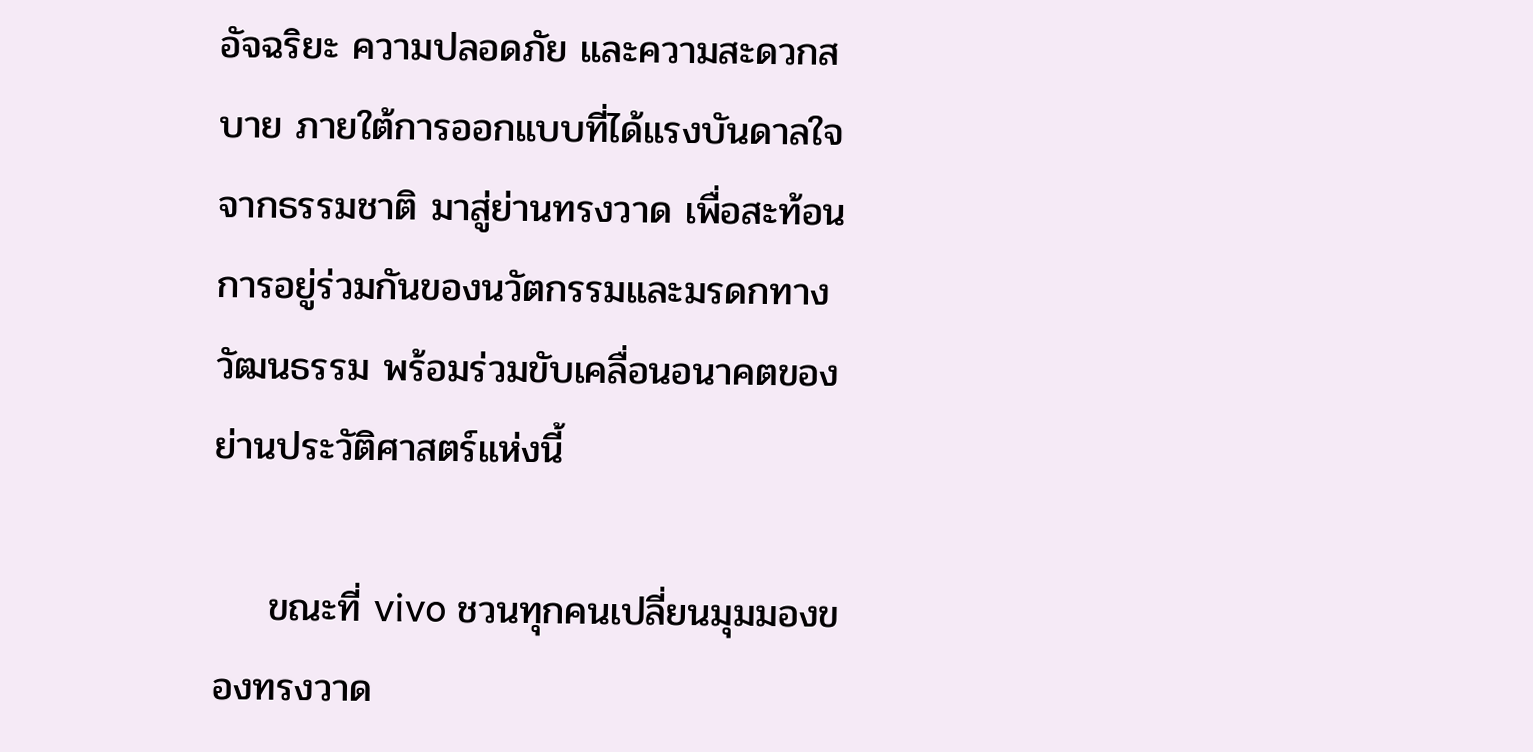อัจฉริยะ ความปลอดภัย และความสะดวกสบาย ภายใต้การออกแบบที่ได้แรงบันดาลใจจากธรรมชาติ มาสู่ย่านทรงวาด เพื่อสะท้อนการอยู่ร่วมกันของนวัตกรรมและมรดกทางวัฒนธรรม พร้อมร่วมขับเคลื่อนอนาคตของย่านประวัติศาสตร์แห่งนี้

    ขณะที่ vivo ชวนทุกคนเปลี่ยนมุมมองของทรงวาด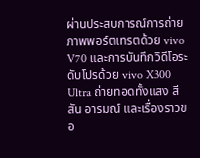ผ่านประสบการณ์การถ่ายภาพพอร์ตเทรตด้วย vivo V70 และการบันทึกวิดีโอระดับโปรด้วย vivo X300 Ultra ถ่ายทอดทั้งแสง สีสัน อารมณ์ และเรื่องราวขอ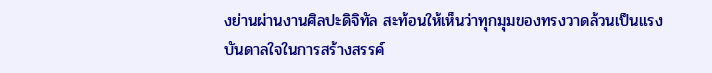งย่านผ่านงานศิลปะดิจิทัล สะท้อนให้เห็นว่าทุกมุมของทรงวาดล้วนเป็นแรงบันดาลใจในการสร้างสรรค์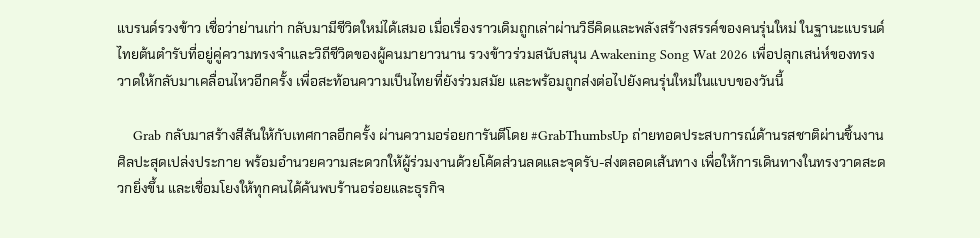แบรนด์รวงข้าว เชื่อว่าย่านเก่า กลับมามีชีวิตใหม่ได้เสมอ เมื่อเรื่องราวเดิมถูกเล่าผ่านวิธีคิดและพลังสร้างสรรค์ของคนรุ่นใหม่ ในฐานะแบรนด์ไทยต้นตำรับที่อยู่คู่ความทรงจำและวิถีชีวิตของผู้คนมายาวนาน รวงข้าวร่วมสนับสนุน Awakening Song Wat 2026 เพื่อปลุกเสน่ห์ของทรงวาดให้กลับมาเคลื่อนไหวอีกครั้ง เพื่อสะท้อนความเป็นไทยที่ยังร่วมสมัย และพร้อมถูกส่งต่อไปยังคนรุ่นใหม่ในแบบของวันนี้

    Grab กลับมาสร้างสีสันให้กับเทศกาลอีกครั้ง ผ่านความอร่อยการันตีโดย #GrabThumbsUp ถ่ายทอดประสบการณ์ด้านรสชาติผ่านชิ้นงานศิลปะสุดเปล่งประกาย พร้อมอำนวยความสะดวกให้ผู้ร่วมงานด้วยโค้ดส่วนลดและจุดรับ-ส่งตลอดเส้นทาง เพื่อให้การเดินทางในทรงวาดสะดวกยิ่งขึ้น และเชื่อมโยงให้ทุกคนได้ค้นพบร้านอร่อยและธุรกิจ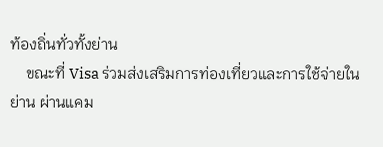ท้องถิ่นทั่วทั้งย่าน
    ขณะที่ Visa ร่วมส่งเสริมการท่องเที่ยวและการใช้จ่ายในย่าน ผ่านแคม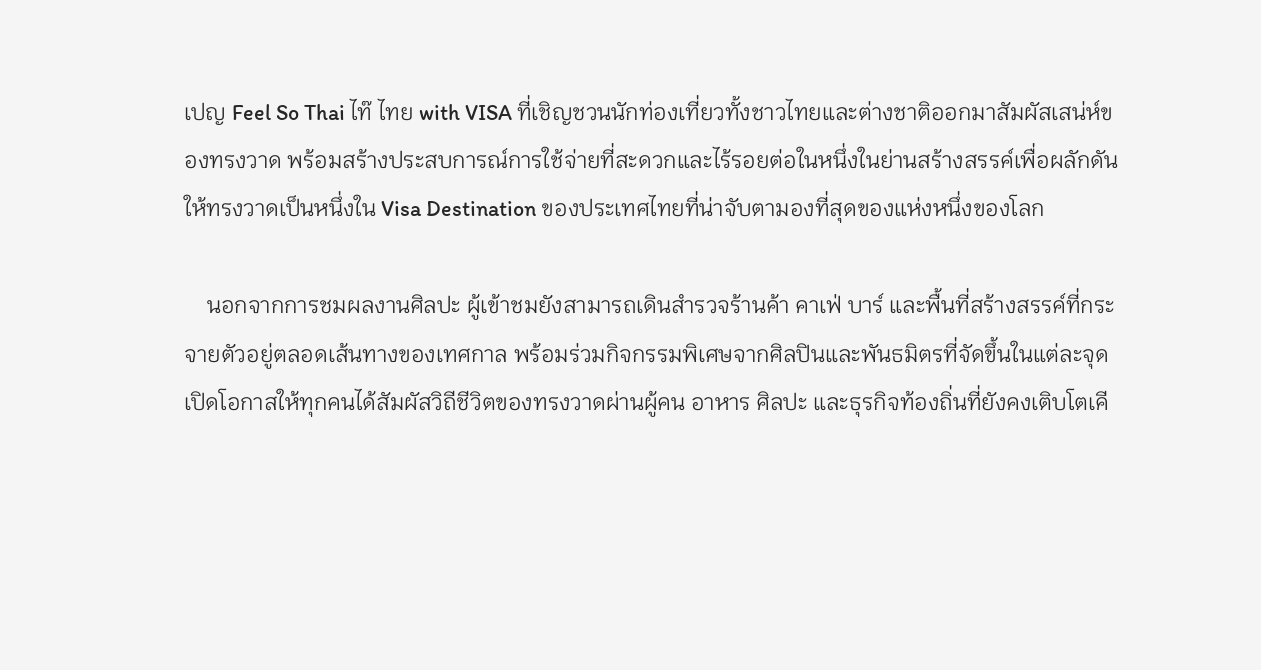เปญ Feel So Thai ไท๊ ไทย with VISA ที่เชิญชวนนักท่องเที่ยวทั้งชาวไทยและต่างชาติออกมาสัมผัสเสน่ห์ของทรงวาด พร้อมสร้างประสบการณ์การใช้จ่ายที่สะดวกและไร้รอยต่อในหนึ่งในย่านสร้างสรรค์เพื่อผลักดันให้ทรงวาดเป็นหนึ่งใน Visa Destination ของประเทศไทยที่น่าจับตามองที่สุดของแห่งหนึ่งของโลก

    นอกจากการชมผลงานศิลปะ ผู้เข้าชมยังสามารถเดินสำรวจร้านค้า คาเฟ่ บาร์ และพื้นที่สร้างสรรค์ที่กระจายตัวอยู่ตลอดเส้นทางของเทศกาล พร้อมร่วมกิจกรรมพิเศษจากศิลปินและพันธมิตรที่จัดขึ้นในแต่ละจุด เปิดโอกาสให้ทุกคนได้สัมผัสวิถีชีวิตของทรงวาดผ่านผู้คน อาหาร ศิลปะ และธุรกิจท้องถิ่นที่ยังคงเติบโตเคี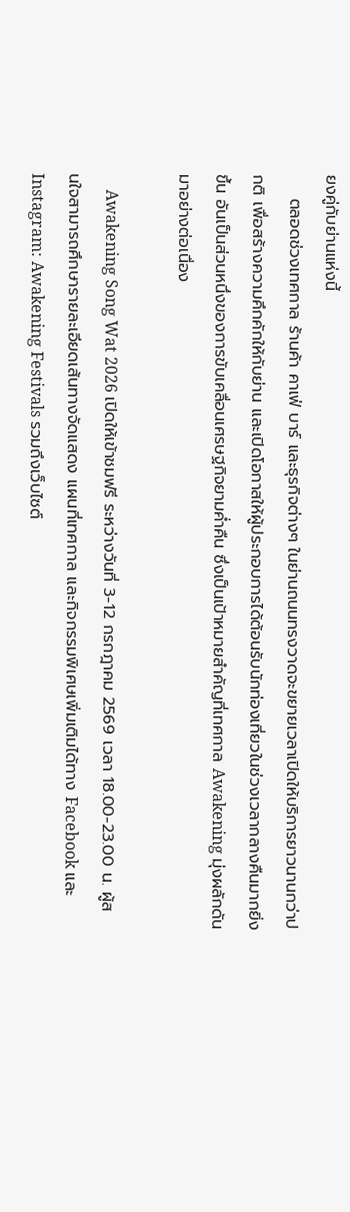ยงคู่กับย่านแห่งนี้
    ตลอดช่วงเทศกาล ร้านค้า คาเฟ่ บาร์ และธุรกิจต่างๆ ในย่านถนนทรงวาดจะขยายเวลาเปิดให้บริการยาวนานกว่าปกติ เพื่อสร้างความคึกคักให้กับย่าน และเปิดโอกาสให้ผู้ประกอบการได้ต้อนรับนักท่องเที่ยวในช่วงเวลากลางคืนมากยิ่งขึ้น อันเป็นส่วนหนึ่งของการขับเคลื่อนเศรษฐกิจยามค่ำคืน ซึ่งเป็นเป้าหมายสำคัญที่เทศกาล Awakening มุ่งผลักดันมาอย่างต่อเนื่อง

    Awakening Song Wat 2026 เปิดให้เข้าชมฟรี ระหว่างวันที่ 3-12 กรกฎาคม 2569 เวลา 18.00-23.00 น. ผู้สนใจสามารถศึกษารายละเอียดเส้นทางจัดแสดง แผนที่เทศกาล และกิจกรรมพิเศษเพิ่มเติมได้ทาง Facebook และ Instagram: Awakening Festivals รวมถึงเว็บไซต์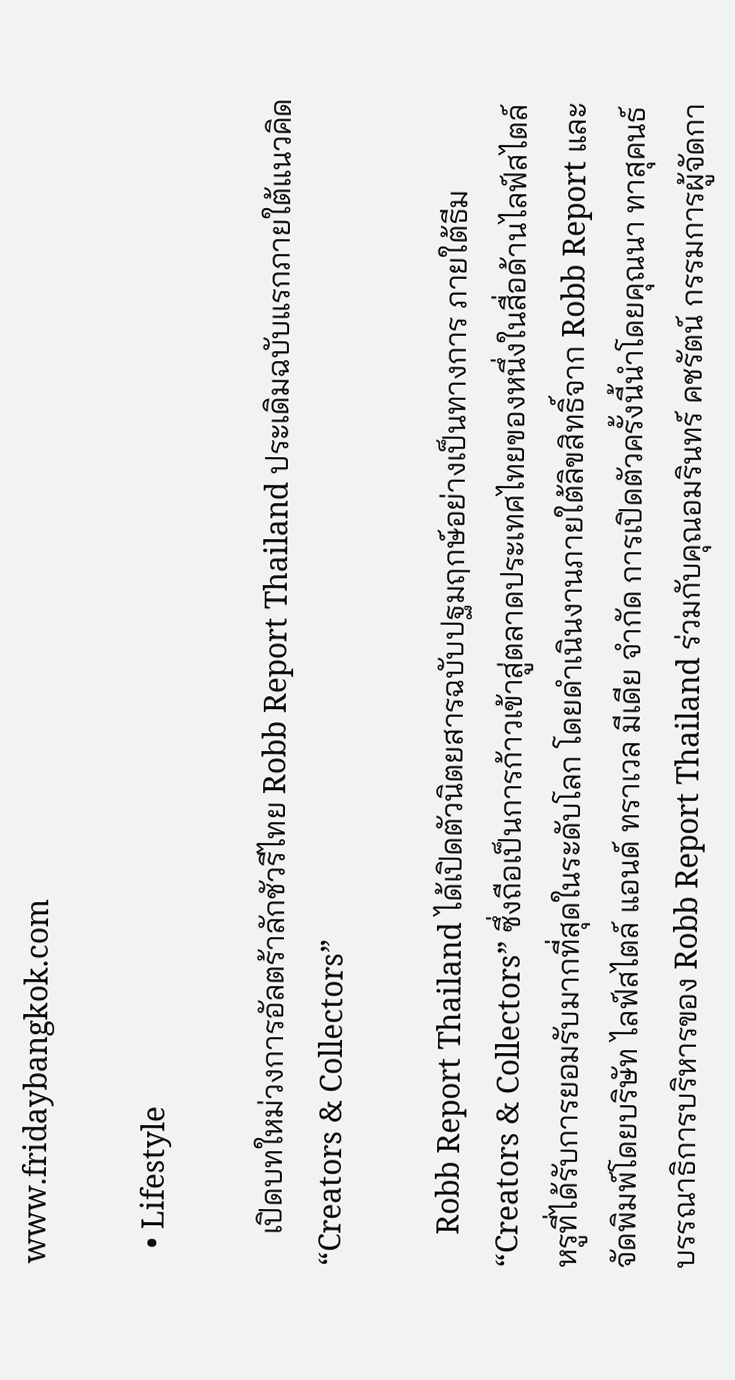www.fridaybangkok.com

  • Lifestyle

    เปิดบทใหม่วงการอัลตร้าลักชัวรีไทย Robb Report Thailand ประเดิมฉบับแรกภายใต้แนวคิด “Creators & Collectors”

    Robb Report Thailand ได้เปิดตัวนิตยสารฉบับปฐมฤกษ์อย่างเป็นทางการ ภายใต้ธีม “Creators & Collectors” ซึ่งถือเป็นการก้าวเข้าสู่ตลาดประเทศไทยของหนึ่งในสื่อด้านไลฟ์สไตล์หรูที่ได้รับการยอมรับมากที่สุดในระดับโลก โดยดำเนินงานภายใต้ลิขสิทธิ์จาก Robb Report และจัดพิมพ์โดยบริษัท ไลฟ์สไตล์ แอนด์ ทราเวล มีเดีย จำกัด การเปิดตัวครั้งนี้นำโดยคุณนา ทาสุคนธ์ บรรณาธิการบริหารของ Robb Report Thailand ร่วมกับคุณอมรินทร์ คชรัตน์ กรรมการผู้จัดกา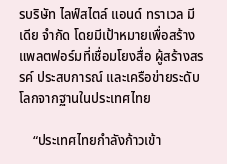รบริษัท ไลฟ์สไตล์ แอนด์ ทราเวล มีเดีย จำกัด โดยมีเป้าหมายเพื่อสร้างแพลตฟอร์มที่เชื่อมโยงสื่อ ผู้สร้างสรรค์ ประสบการณ์ และเครือข่ายระดับโลกจากฐานในประเทศไทย

    “ประเทศไทยกำลังก้าวเข้า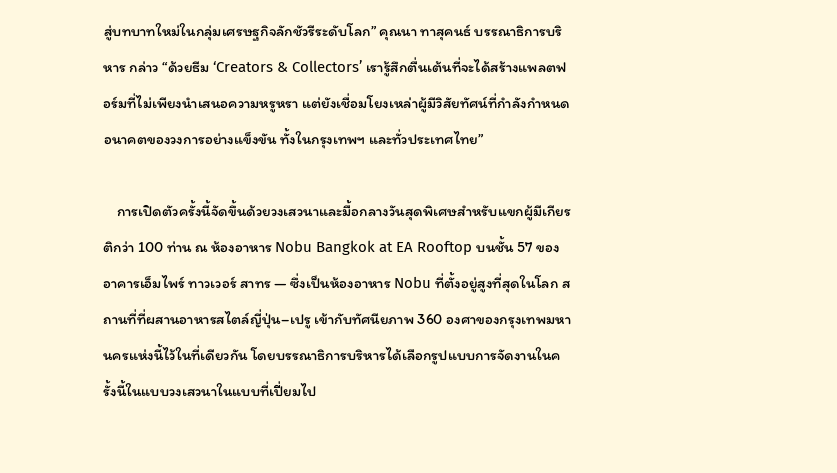สู่บทบาทใหม่ในกลุ่มเศรษฐกิจลักชัวรีระดับโลก” คุณนา ทาสุคนธ์ บรรณาธิการบริหาร กล่าว “ด้วยธีม ‘Creators & Collectors’ เรารู้สึกตื่นเต้นที่จะได้สร้างแพลตฟอร์มที่ไม่เพียงนำเสนอความหรูหรา แต่ยังเชื่อมโยงเหล่าผู้มีวิสัยทัศน์ที่กำลังกำหนดอนาคตของวงการอย่างแข็งขัน ทั้งในกรุงเทพฯ และทั่วประเทศไทย”

    การเปิดตัวครั้งนี้จัดขึ้นด้วยวงเสวนาและมื้อกลางวันสุดพิเศษสำหรับแขกผู้มีเกียรติกว่า 100 ท่าน ณ ห้องอาหาร Nobu Bangkok at EA Rooftop บนชั้น 57 ของอาคารเอ็มไพร์ ทาวเวอร์ สาทร — ซึ่งเป็นห้องอาหาร Nobu ที่ตั้งอยู่สูงที่สุดในโลก สถานที่ที่ผสานอาหารสไตล์ญี่ปุ่น–เปรู เข้ากับทัศนียภาพ 360 องศาของกรุงเทพมหานครแห่งนี้ไว้ในที่เดียวกัน โดยบรรณาธิการบริหารได้เลือกรูปแบบการจัดงานในครั้งนี้ในแบบวงเสวนาในแบบที่เปี่ยมไป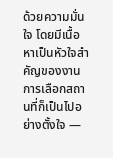ด้วยความมั่นใจ โดยมีเนื้อหาเป็นหัวใจสำคัญของงาน การเลือกสถานที่ก็เป็นไปอย่างตั้งใจ —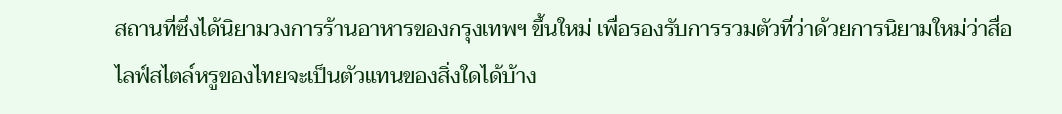สถานที่ซึ่งได้นิยามวงการร้านอาหารของกรุงเทพฯ ขึ้นใหม่ เพื่อรองรับการรวมตัวที่ว่าด้วยการนิยามใหม่ว่าสื่อไลฟ์สไตล์หรูของไทยจะเป็นตัวแทนของสิ่งใดได้บ้าง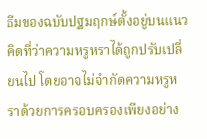ธีมของฉบับปฐมฤกษ์ตั้งอยู่บนแนวคิดที่ว่าความหรูหราได้ถูกปรับเปลี่ยนไป โดยอาจไม่จำกัดความหรูหราด้วยการครอบครองเพียงอย่าง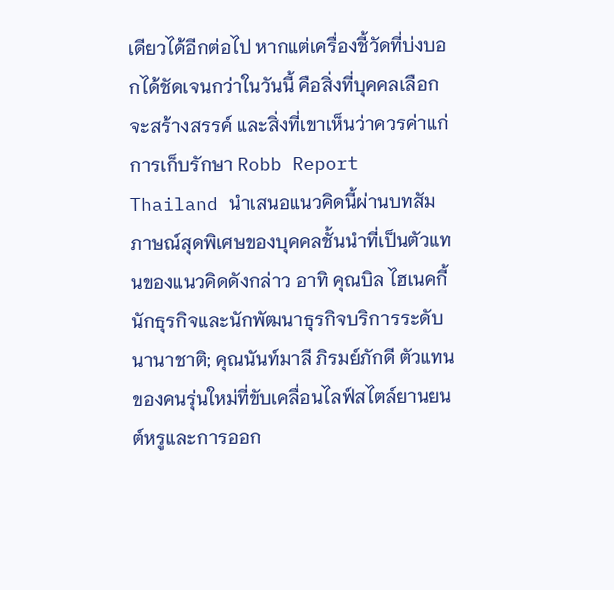เดียวได้อีกต่อไป หากแต่เครื่องชี้วัดที่บ่งบอกได้ชัดเจนกว่าในวันนี้ คือสิ่งที่บุคคลเลือกจะสร้างสรรค์ และสิ่งที่เขาเห็นว่าควรค่าแก่การเก็บรักษา Robb Report Thailand นำเสนอแนวคิดนี้ผ่านบทสัมภาษณ์สุดพิเศษของบุคคลชั้นนำที่เป็นตัวแทนของแนวคิดดังกล่าว อาทิ คุณบิล ไฮเนคกี้ นักธุรกิจและนักพัฒนาธุรกิจบริการระดับนานาชาติ; คุณนันท์มาลี ภิรมย์ภักดี ตัวแทนของคนรุ่นใหม่ที่ขับเคลื่อนไลฟ์สไตล์ยานยนต์หรูและการออก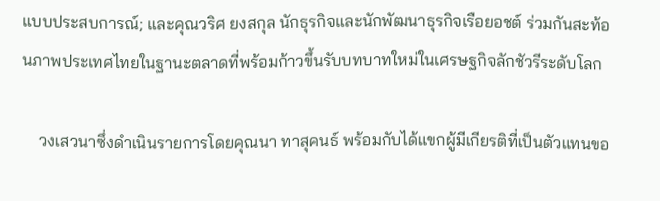แบบประสบการณ์; และคุณวริศ ยงสกุล นักธุรกิจและนักพัฒนาธุรกิจเรือยอชต์ ร่วมกันสะท้อนภาพประเทศไทยในฐานะตลาดที่พร้อมก้าวขึ้นรับบทบาทใหม่ในเศรษฐกิจลักชัวรีระดับโลก

    วงเสวนาซึ่งดำเนินรายการโดยคุณนา ทาสุคนธ์ พร้อมกับได้แขกผู้มีเกียรติที่เป็นตัวแทนขอ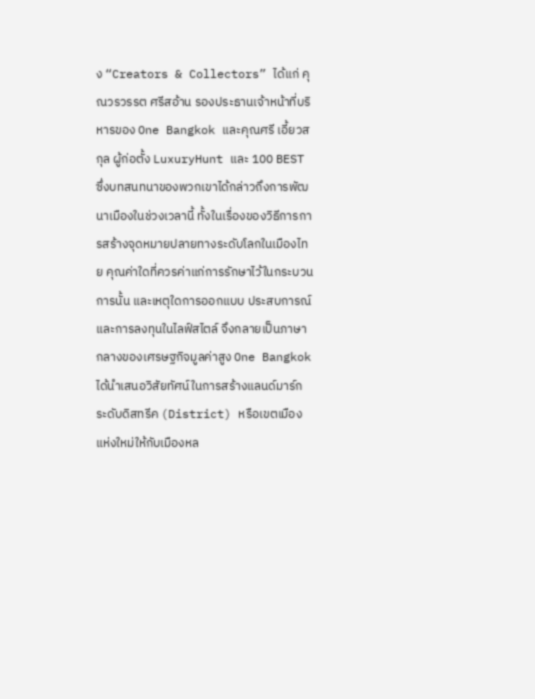ง “Creators & Collectors” ได้แก่ คุณวรวรรต ศรีสอ้าน รองประธานเจ้าหน้าที่บริหารของ One Bangkok และคุณศรี เอี้ยวสกุล ผู้ก่อตั้ง LuxuryHunt และ 100 BEST ซึ่งบทสนทนาของพวกเขาได้กล่าวถึงการพัฒนาเมืองในช่วงเวลานี้ ทั้งในเรื่องของวิธีการการสร้างจุดหมายปลายทางระดับโลกในเมืองไทย คุณค่าใดที่ควรค่าแก่การรักษาไว้ในกระบวนการนั้น และเหตุใดการออกแบบ ประสบการณ์ และการลงทุนในไลฟ์สไตล์ จึงกลายเป็นภาษากลางของเศรษฐกิจมูลค่าสูง One Bangkok ได้นำเสนอวิสัยทัศน์ในการสร้างแลนด์มาร์กระดับดิสทรีค (District) หรือเขตเมืองแห่งใหม่ให้กับเมืองหล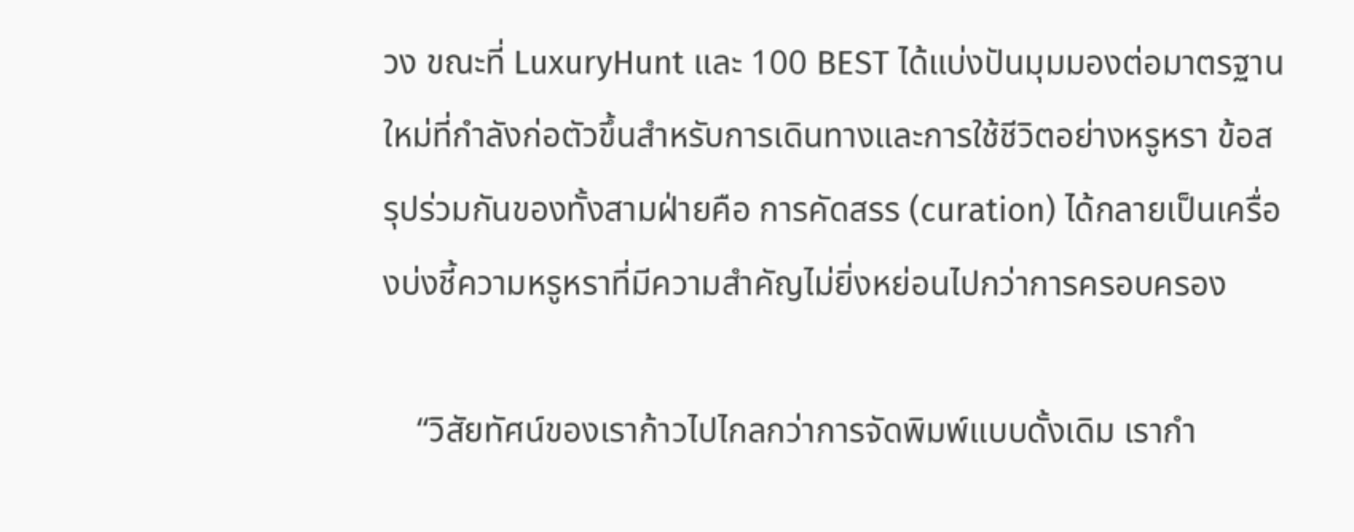วง ขณะที่ LuxuryHunt และ 100 BEST ได้แบ่งปันมุมมองต่อมาตรฐานใหม่ที่กำลังก่อตัวขึ้นสำหรับการเดินทางและการใช้ชีวิตอย่างหรูหรา ข้อสรุปร่วมกันของทั้งสามฝ่ายคือ การคัดสรร (curation) ได้กลายเป็นเครื่องบ่งชี้ความหรูหราที่มีความสำคัญไม่ยิ่งหย่อนไปกว่าการครอบครอง

    “วิสัยทัศน์ของเราก้าวไปไกลกว่าการจัดพิมพ์แบบดั้งเดิม เรากำ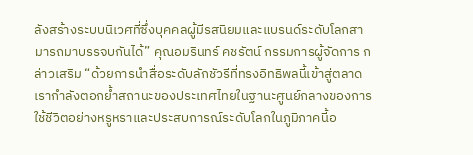ลังสร้างระบบนิเวศที่ซึ่งบุคคลผู้มีรสนิยมและแบรนด์ระดับโลกสามารถมาบรรจบกันได้” คุณอมรินทร์ คชรัตน์ กรรมการผู้จัดการ กล่าวเสริม “ด้วยการนำสื่อระดับลักชัวรีที่ทรงอิทธิพลนี้เข้าสู่ตลาด เรากำลังตอกย้ำสถานะของประเทศไทยในฐานะศูนย์กลางของการใช้ชีวิตอย่างหรูหราและประสบการณ์ระดับโลกในภูมิภาคนี้อ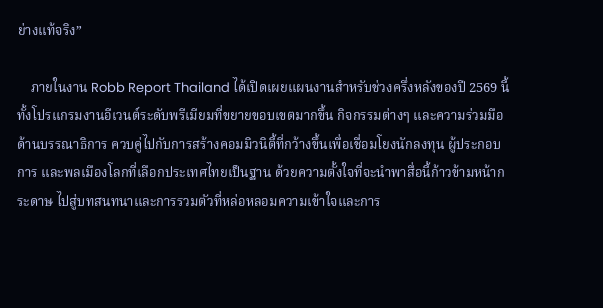ย่างแท้จริง”

    ภายในงาน Robb Report Thailand ได้เปิดเผยแผนงานสำหรับช่วงครึ่งหลังของปี 2569 นี้ ทั้งโปรแกรมงานอีเวนต์ระดับพรีเมียมที่ขยายขอบเขตมากขึ้น กิจกรรมต่างๆ และความร่วมมือด้านบรรณาธิการ ควบคู่ไปกับการสร้างคอมมิวนิตี้ที่กว้างขึ้นเพื่อเชื่อมโยงนักลงทุน ผู้ประกอบการ และพลเมืองโลกที่เลือกประเทศไทยเป็นฐาน ด้วยความตั้งใจที่จะนำพาสื่อนี้ก้าวข้ามหน้ากระดาษ ไปสู่บทสนทนาและการรวมตัวที่หล่อหลอมความเข้าใจและการ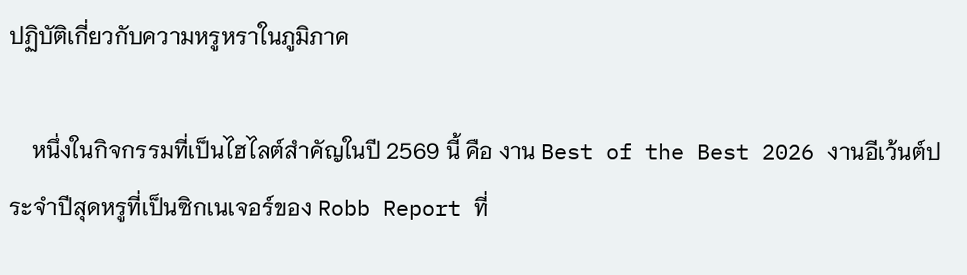ปฏิบัติเกี่ยวกับความหรูหราในภูมิภาค

    หนึ่งในกิจกรรมที่เป็นไฮไลต์สำคัญในปี 2569 นี้ คือ งาน Best of the Best 2026 งานอีเว้นต์ประจำปีสุดหรูที่เป็นซิกเนเจอร์ของ Robb Report ที่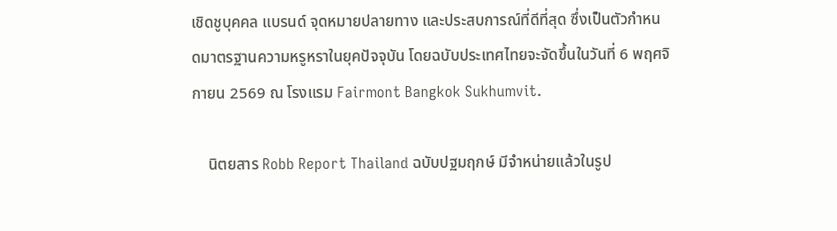เชิดชูบุคคล แบรนด์ จุดหมายปลายทาง และประสบการณ์ที่ดีที่สุด ซึ่งเป็นตัวกำหนดมาตรฐานความหรูหราในยุคปัจจุบัน โดยฉบับประเทศไทยจะจัดขึ้นในวันที่ 6 พฤศจิกายน 2569 ณ โรงแรม Fairmont Bangkok Sukhumvit.

    นิตยสาร Robb Report Thailand ฉบับปฐมฤกษ์ มีจำหน่ายแล้วในรูป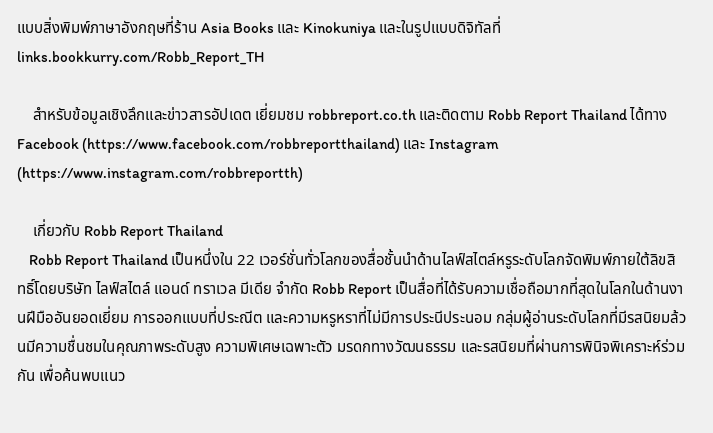แบบสิ่งพิมพ์ภาษาอังกฤษที่ร้าน Asia Books และ Kinokuniya และในรูปแบบดิจิทัลที่ links.bookkurry.com/Robb_Report_TH

    สำหรับข้อมูลเชิงลึกและข่าวสารอัปเดต เยี่ยมชม robbreport.co.th และติดตาม Robb Report Thailand ได้ทาง Facebook (https://www.facebook.com/robbreportthailand) และ Instagram (https://www.instagram.com/robbreportth)

    เกี่ยวกับ Robb Report Thailand
    Robb Report Thailand เป็นหนึ่งใน 22 เวอร์ชั่นทั่วโลกของสื่อชั้นนำด้านไลฟ์สไตล์หรูระดับโลกจัดพิมพ์ภายใต้ลิขสิทธิ์โดยบริษัท ไลฟ์สไตล์ แอนด์ ทราเวล มีเดีย จำกัด Robb Report เป็นสื่อที่ได้รับความเชื่อถือมากที่สุดในโลกในด้านงานฝีมืออันยอดเยี่ยม การออกแบบที่ประณีต และความหรูหราที่ไม่มีการประนีประนอม กลุ่มผู้อ่านระดับโลกที่มีรสนิยมล้วนมีความชื่นชมในคุณภาพระดับสูง ความพิเศษเฉพาะตัว มรดกทางวัฒนธรรม และรสนิยมที่ผ่านการพินิจพิเคราะห์ร่วมกัน เพื่อค้นพบแนว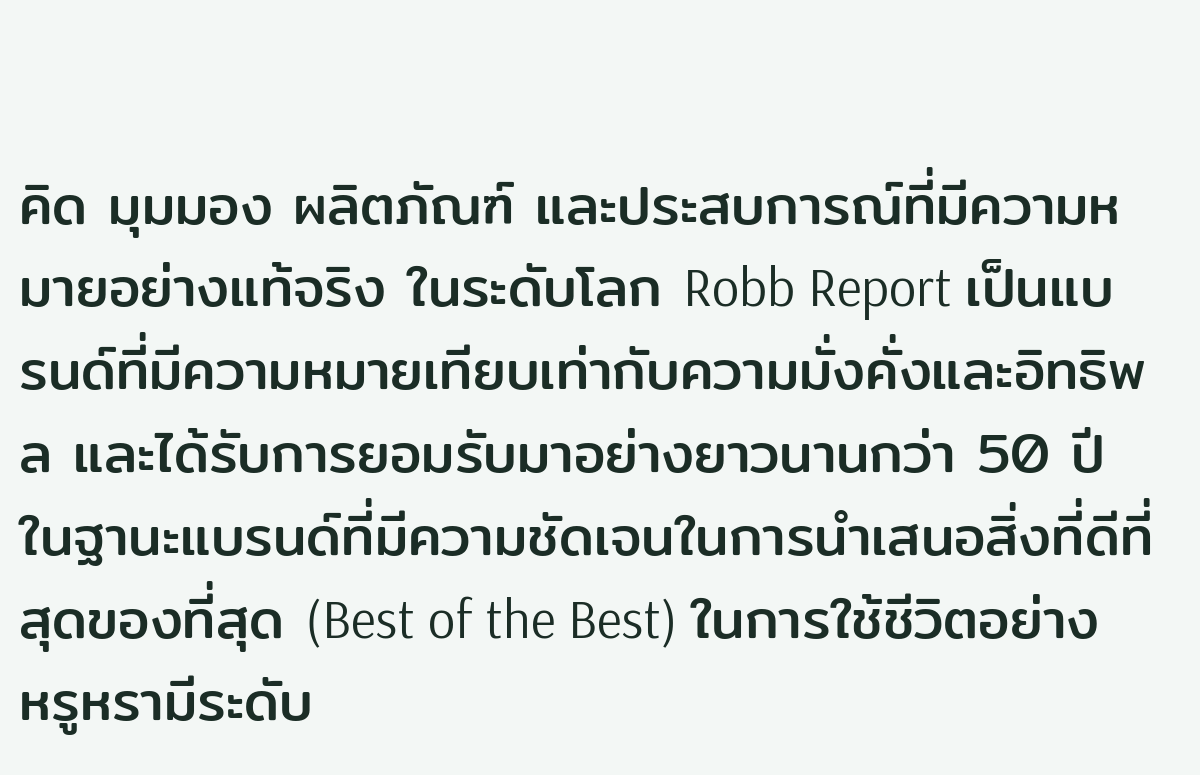คิด มุมมอง ผลิตภัณฑ์ และประสบการณ์ที่มีความหมายอย่างแท้จริง ในระดับโลก Robb Report เป็นแบรนด์ที่มีความหมายเทียบเท่ากับความมั่งคั่งและอิทธิพล และได้รับการยอมรับมาอย่างยาวนานกว่า 50 ปี ในฐานะแบรนด์ที่มีความชัดเจนในการนำเสนอสิ่งที่ดีที่สุดของที่สุด (Best of the Best) ในการใช้ชีวิตอย่างหรูหรามีระดับ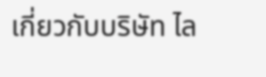เกี่ยวกับบริษัท ไล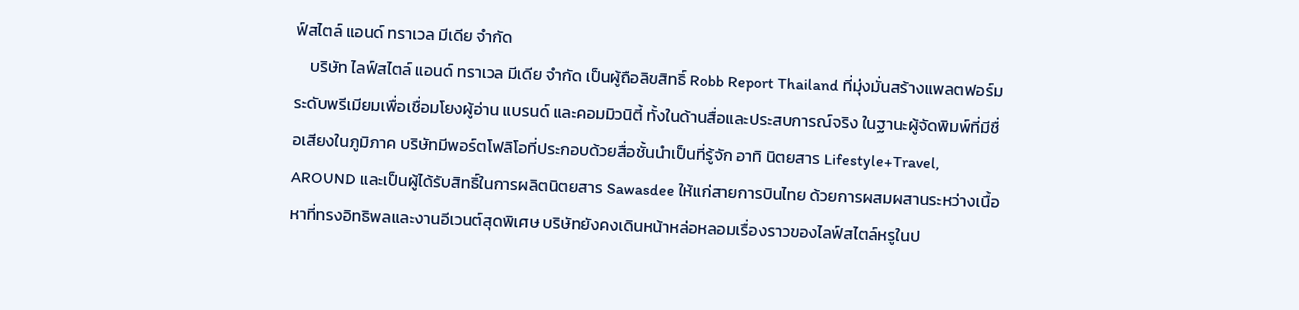ฟ์สไตล์ แอนด์ ทราเวล มีเดีย จำกัด
    บริษัท ไลฟ์สไตล์ แอนด์ ทราเวล มีเดีย จำกัด เป็นผู้ถือลิขสิทธิ์ Robb Report Thailand ที่มุ่งมั่นสร้างแพลตฟอร์มระดับพรีเมียมเพื่อเชื่อมโยงผู้อ่าน แบรนด์ และคอมมิวนิตี้ ทั้งในด้านสื่อและประสบการณ์จริง ในฐานะผู้จัดพิมพ์ที่มีชื่อเสียงในภูมิภาค บริษัทมีพอร์ตโฟลิโอที่ประกอบด้วยสื่อชั้นนำเป็นที่รู้จัก อาทิ นิตยสาร Lifestyle+Travel, AROUND และเป็นผู้ได้รับสิทธิ์ในการผลิตนิตยสาร Sawasdee ให้แก่สายการบินไทย ด้วยการผสมผสานระหว่างเนื้อหาที่ทรงอิทธิพลและงานอีเวนต์สุดพิเศษ บริษัทยังคงเดินหน้าหล่อหลอมเรื่องราวของไลฟ์สไตล์หรูในป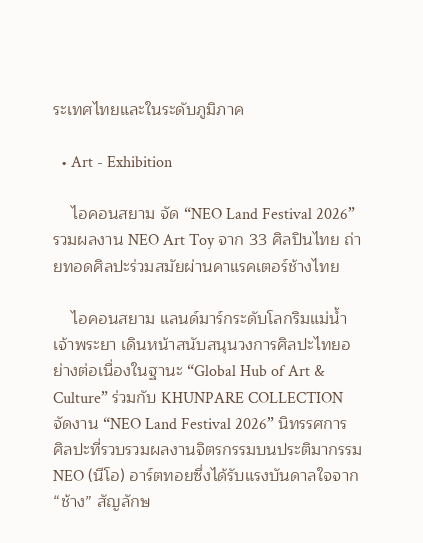ระเทศไทยและในระดับภูมิภาค

  • Art - Exhibition

    ไอคอนสยาม จัด “NEO Land Festival 2026” รวมผลงาน NEO Art Toy จาก 33 ศิลปินไทย ถ่ายทอดศิลปะร่วมสมัยผ่านคาแรคเตอร์ช้างไทย

    ไอคอนสยาม แลนด์มาร์กระดับโลกริมแม่น้ำเจ้าพระยา เดินหน้าสนับสนุนวงการศิลปะไทยอย่างต่อเนื่องในฐานะ “Global Hub of Art & Culture” ร่วมกับ KHUNPARE COLLECTION จัดงาน “NEO Land Festival 2026” นิทรรศการศิลปะที่รวบรวมผลงานจิตรกรรมบนประติมากรรม NEO (นีโอ) อาร์ตทอยซึ่งได้รับแรงบันดาลใจจาก “ช้าง” สัญลักษ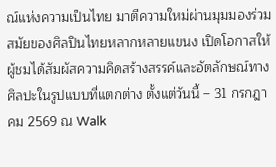ณ์แห่งความเป็นไทย มาตีความใหม่ผ่านมุมมองร่วมสมัยของศิลปินไทยหลากหลายแขนง เปิดโอกาสให้ผู้ชมได้สัมผัสความคิดสร้างสรรค์และอัตลักษณ์ทางศิลปะในรูปแบบที่แตกต่าง ตั้งแต่วันนี้ – 31 กรกฎาคม 2569 ณ Walk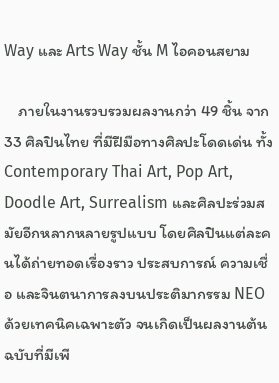Way และ Arts Way ชั้น M ไอคอนสยาม

    ภายในงานรวบรวมผลงานกว่า 49 ชิ้น จาก 33 ศิลปินไทย ที่มีฝีมือทางศิลปะโดดเด่น ทั้ง Contemporary Thai Art, Pop Art, Doodle Art, Surrealism และศิลปะร่วมสมัยอีกหลากหลายรูปแบบ โดยศิลปินแต่ละคนได้ถ่ายทอดเรื่องราว ประสบการณ์ ความเชื่อ และจินตนาการลงบนประติมากรรม NEO ด้วยเทคนิคเฉพาะตัว จนเกิดเป็นผลงานต้นฉบับที่มีเพี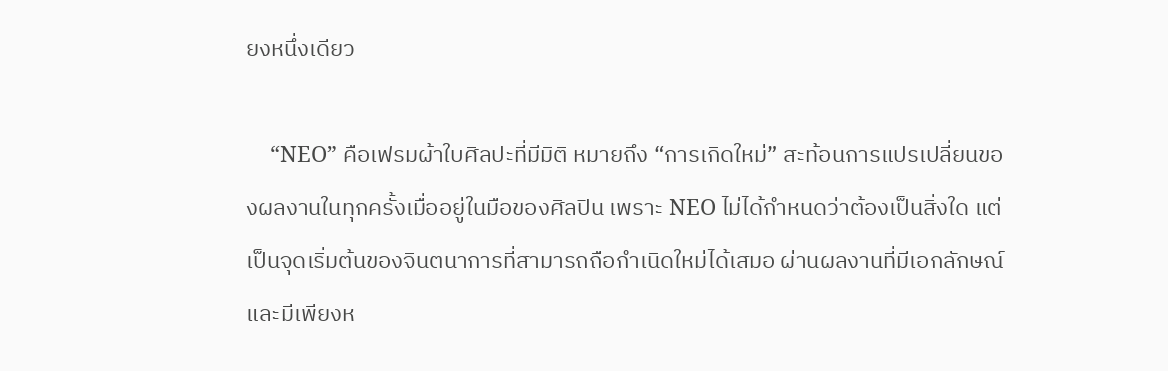ยงหนึ่งเดียว

    “NEO” คือเฟรมผ้าใบศิลปะที่มีมิติ หมายถึง “การเกิดใหม่” สะท้อนการแปรเปลี่ยนของผลงานในทุกครั้งเมื่ออยู่ในมือของศิลปิน เพราะ NEO ไม่ได้กำหนดว่าต้องเป็นสิ่งใด แต่เป็นจุดเริ่มต้นของจินตนาการที่สามารถถือกำเนิดใหม่ได้เสมอ ผ่านผลงานที่มีเอกลักษณ์และมีเพียงห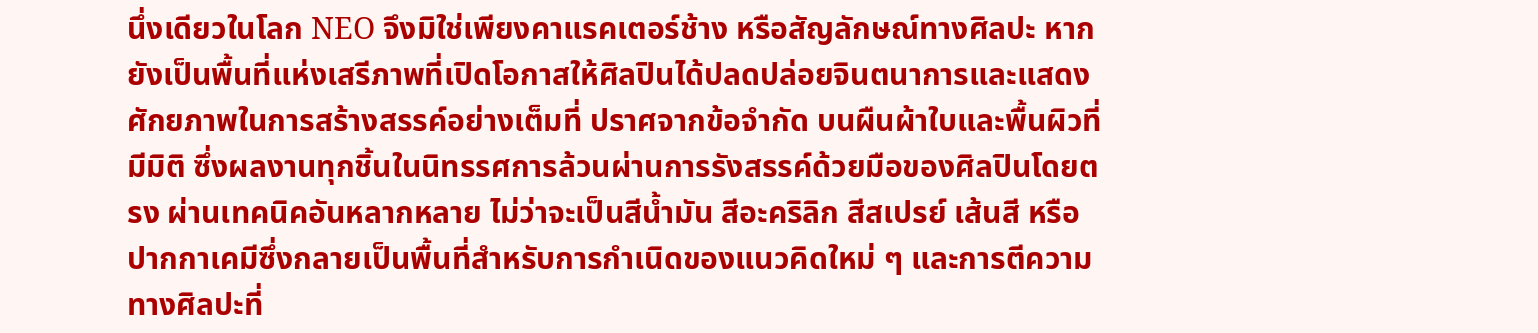นึ่งเดียวในโลก NEO จึงมิใช่เพียงคาแรคเตอร์ช้าง หรือสัญลักษณ์ทางศิลปะ หากยังเป็นพื้นที่แห่งเสรีภาพที่เปิดโอกาสให้ศิลปินได้ปลดปล่อยจินตนาการและแสดงศักยภาพในการสร้างสรรค์อย่างเต็มที่ ปราศจากข้อจำกัด บนผืนผ้าใบและพื้นผิวที่มีมิติ ซึ่งผลงานทุกชิ้นในนิทรรศการล้วนผ่านการรังสรรค์ด้วยมือของศิลปินโดยตรง ผ่านเทคนิคอันหลากหลาย ไม่ว่าจะเป็นสีน้ำมัน สีอะคริลิก สีสเปรย์ เส้นสี หรือปากกาเคมีซึ่งกลายเป็นพื้นที่สำหรับการกำเนิดของแนวคิดใหม่ ๆ และการตีความทางศิลปะที่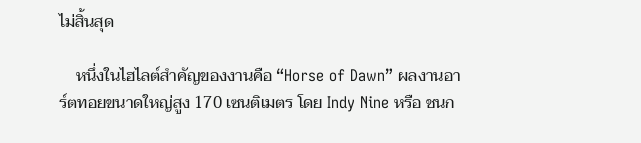ไม่สิ้นสุด

    หนึ่งในไฮไลต์สำคัญของงานคือ “Horse of Dawn” ผลงานอาร์ตทอยขนาดใหญ่สูง 170 เซนติเมตร โดย Indy Nine หรือ ชนก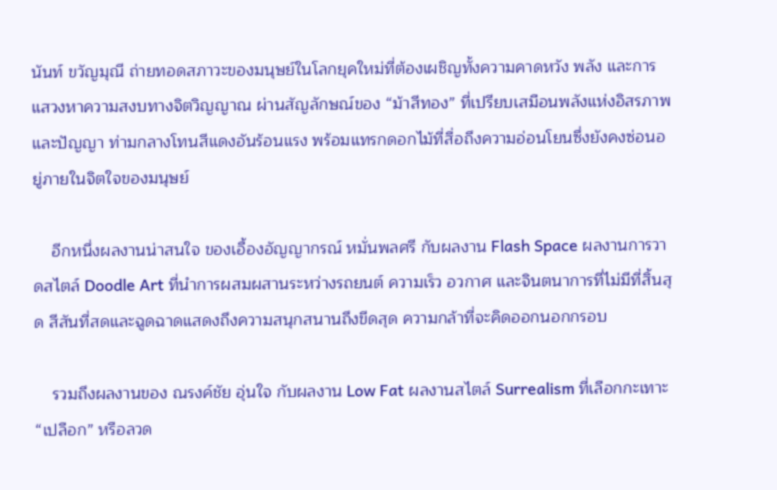นันท์ ขวัญมุณี ถ่ายทอดสภาวะของมนุษย์ในโลกยุคใหม่ที่ต้องเผชิญทั้งความคาดหวัง พลัง และการแสวงหาความสงบทางจิตวิญญาณ ผ่านสัญลักษณ์ของ “ม้าสีทอง” ที่เปรียบเสมือนพลังแห่งอิสรภาพและปัญญา ท่ามกลางโทนสีแดงอันร้อนแรง พร้อมแทรกดอกไม้ที่สื่อถึงความอ่อนโยนซึ่งยังคงซ่อนอยู่ภายในจิตใจของมนุษย์

    อีกหนึ่งผลงานน่าสนใจ ของเอื้องอัญญากรณ์ หมั่นพลศรี กับผลงาน Flash Space ผลงานการวาดสไตล์ Doodle Art ที่นำการผสมผสานระหว่างรถยนต์ ความเร็ว อวกาศ และจินตนาการที่ไม่มีที่สิ้นสุด สีสันที่สดและฉูดฉาดแสดงถึงความสนุกสนานถึงขีดสุด ความกล้าที่จะคิดออกนอกกรอบ

    รวมถึงผลงานของ ณรงค์ชัย อุ่นใจ กับผลงาน Low Fat ผลงานสไตล์ Surrealism ที่เลือกกะเทาะ “เปลือก” หรือลวด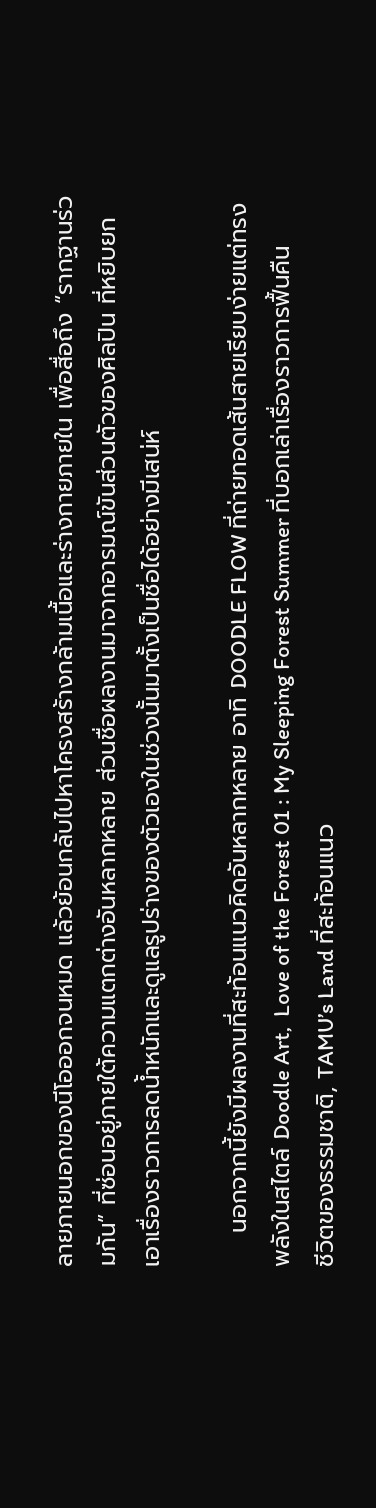ลายภายนอกของนีโอออกจนหมด แล้วย้อนกลับไปหาโครงสร้างกล้ามเนื้อและร่างกายภายใน เพื่อสื่อถึง “รากฐานร่วมกัน” ที่ซ่อนอยู่ภายใต้ความแตกต่างอันหลากหลาย ส่วนชื่อผลงานมาจากอารมณ์ขันส่วนตัวของศิลปิน ที่หยิบยกเอาเรื่องราวการลดน้ำหนักและดูแลรูปร่างของตัวเองในช่วงนั้นมาตั้งเป็นชื่อได้อย่างมีเสน่ห์

    นอกจากนี้ยังมีผลงานที่สะท้อนแนวคิดอันหลากหลาย อาทิ DOODLE FLOW ที่ถ่ายทอดเส้นสายเรียบง่ายแต่ทรงพลังในสไตล์ Doodle Art,  Love of the Forest 01 : My Sleeping Forest Summer ที่บอกเล่าเรื่องราวการฟื้นคืนชีวิตของธรรมชาติ, TAMU’s Land ที่สะท้อนแนว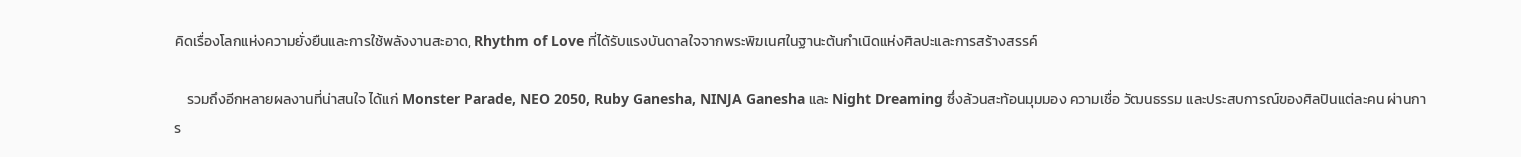คิดเรื่องโลกแห่งความยั่งยืนและการใช้พลังงานสะอาด, Rhythm of Love ที่ได้รับแรงบันดาลใจจากพระพิฆเนศในฐานะต้นกำเนิดแห่งศิลปะและการสร้างสรรค์

    รวมถึงอีกหลายผลงานที่น่าสนใจ ได้แก่ Monster Parade, NEO 2050, Ruby Ganesha, NINJA Ganesha และ Night Dreaming ซึ่งล้วนสะท้อนมุมมอง ความเชื่อ วัฒนธรรม และประสบการณ์ของศิลปินแต่ละคน ผ่านการ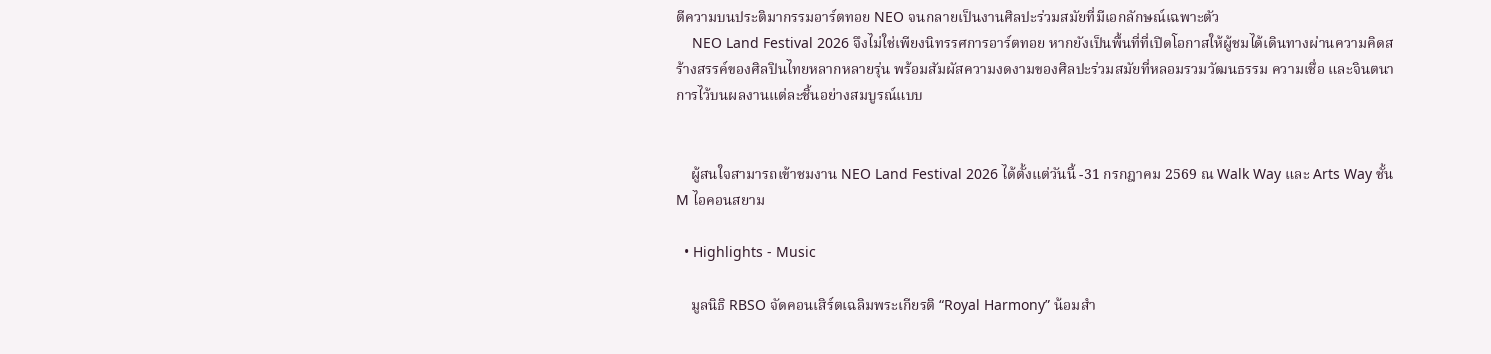ตีความบนประติมากรรมอาร์ตทอย NEO จนกลายเป็นงานศิลปะร่วมสมัยที่มีเอกลักษณ์เฉพาะตัว
    NEO Land Festival 2026 จึงไม่ใช่เพียงนิทรรศการอาร์ตทอย หากยังเป็นพื้นที่ที่เปิดโอกาสให้ผู้ชมได้เดินทางผ่านความคิดสร้างสรรค์ของศิลปินไทยหลากหลายรุ่น พร้อมสัมผัสความงดงามของศิลปะร่วมสมัยที่หลอมรวมวัฒนธรรม ความเชื่อ และจินตนาการไว้บนผลงานแต่ละชิ้นอย่างสมบูรณ์แบบ


    ผู้สนใจสามารถเข้าชมงาน NEO Land Festival 2026 ได้ตั้งแต่วันนี้ -31 กรกฎาคม 2569 ณ Walk Way และ Arts Way ชั้น M ไอคอนสยาม

  • Highlights - Music

    มูลนิธิ RBSO จัดคอนเสิร์ตเฉลิมพระเกียรติ “Royal Harmony” น้อมสำ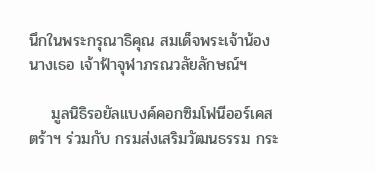นึกในพระกรุณาธิคุณ สมเด็จพระเจ้าน้องนางเธอ เจ้าฟ้าจุฬาภรณวลัยลักษณ์ฯ

    มูลนิธิรอยัลแบงค์คอกซิมโฟนีออร์เคสตร้าฯ ร่วมกับ กรมส่งเสริมวัฒนธรรม กระ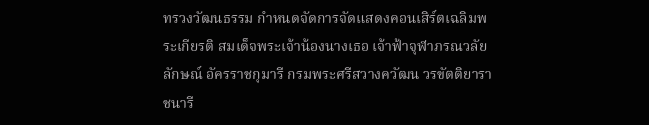ทรวงวัฒนธรรม กำหนดจัดการจัดแสดงคอนเสิร์ตเฉลิมพระเกียรติ สมเด็จพระเจ้าน้องนางเธอ เจ้าฟ้าจุฬาภรณวลัยลักษณ์ อัครราชกุมารี กรมพระศรีสวางควัฒน วรขัตติยาราชนารี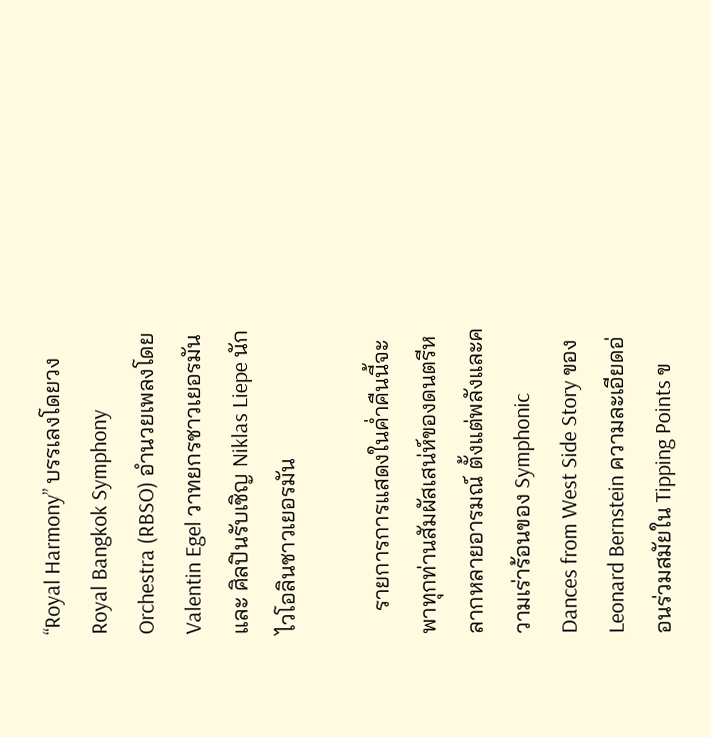“Royal Harmony” บรรเลงโดยวง Royal Bangkok Symphony Orchestra (RBSO) อำนวยเพลงโดย Valentin Egel วาทยกรชาวเยอรมัน และ ศิลปินรับเชิญ Niklas Liepe นักไวโอลินชาวเยอรมัน

    รายการการแสดงในค่ำคืนนี้จะพาทุกท่านสัมผัสเสน่ห์ของดนตรีหลากหลายอารมณ์ ตั้งแต่พลังและความเร่าร้อนของ Symphonic Dances from West Side Story ของ Leonard Bernstein ความละเอียดอ่อนร่วมสมัยใน Tipping Points ข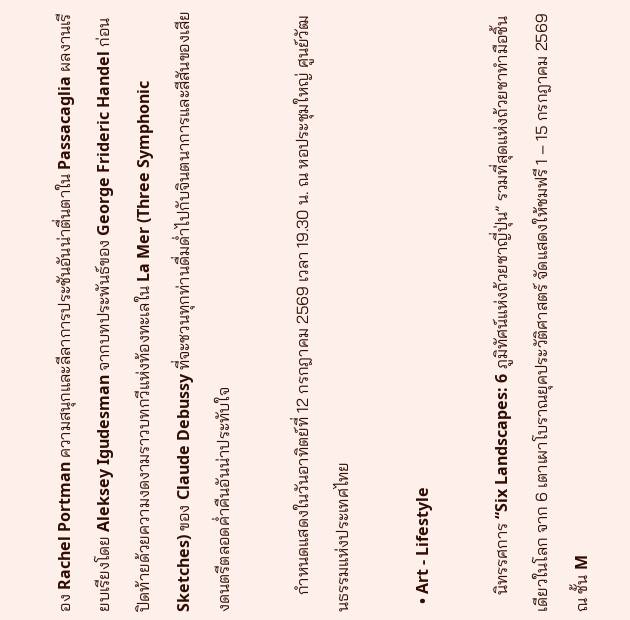อง Rachel Portman ความสนุกและลีลาการประชันอันน่าตื่นตาใน Passacaglia ผลงานเรียบเรียงโดย Aleksey Igudesman จากบทประพันธ์ของ George Frideric Handel ก่อนปิดท้ายด้วยความงดงามราวบทกวีแห่งท้องทะเลใน La Mer (Three Symphonic Sketches) ของ Claude Debussy ที่จะชวนทุกท่านดื่มด่ำไปกับจินตนาการและสีสันของเสียงดนตรีตลอดค่ำคืนอันน่าประทับใจ

    กำหนดแสดงในวันอาทิตย์ที่ 12 กรกฎาคม 2569 เวลา 19.30 น. ณ หอประชุมใหญ่ ศูนย์วัฒนธรรมแห่งประเทศไทย

  • Art - Lifestyle

    นิทรรศการ “Six Landscapes: 6 ภูมิทัศน์แห่งถ้วยชาญี่ปุ่น” รวมที่สุดแห่งถ้วยชาทำมือชิ้นเดียวในโลก จาก 6 เตาเผาโบราณยุคประวัติศาสตร์ จัดแสดงให้ชมฟรี 1 – 15 กรกฎาคม 2569 ณ ชั้น M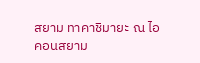สยาม ทาคาชิมายะ ณ ไอคอนสยาม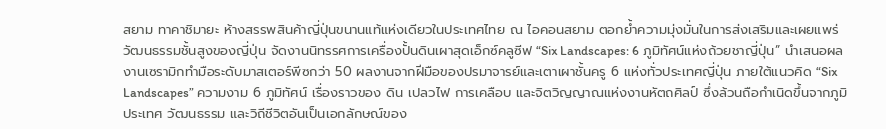สยาม ทาคาชิมายะ ห้างสรรพสินค้าญี่ปุ่นขนานแท้แห่งเดียวในประเทศไทย ณ ไอคอนสยาม ตอกย้ำความมุ่งมั่นในการส่งเสริมและเผยแพร่วัฒนธรรมชั้นสูงของญี่ปุ่น จัดงานนิทรรศการเครื่องปั้นดินเผาสุดเอ็กซ์คลูซีฟ “Six Landscapes: 6 ภูมิทัศน์แห่งถ้วยชาญี่ปุ่น” นำเสนอผลงานเซรามิกทำมือระดับมาสเตอร์พีซกว่า 50 ผลงานจากฝีมือของปรมาจารย์และเตาเผาชั้นครู 6 แห่งทั่วประเทศญี่ปุ่น ภายใต้แนวคิด “Six Landscapes” ความงาม 6 ภูมิทัศน์ เรื่องราวของ ดิน เปลวไฟ การเคลือบ และจิตวิญญาณแห่งงานหัตถศิลป์ ซึ่งล้วนถือกำเนิดขึ้นจากภูมิประเทศ วัฒนธรรม และวิถีชีวิตอันเป็นเอกลักษณ์ของ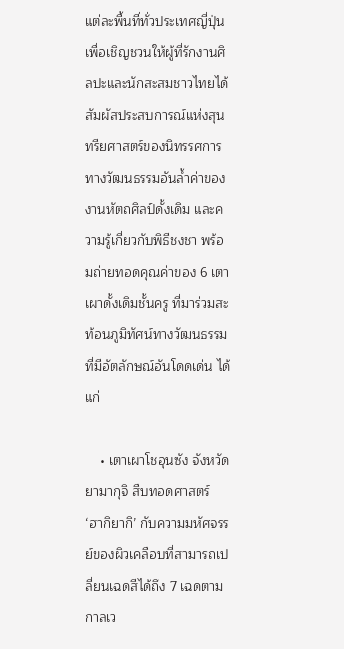แต่ละพื้นที่ทั่วประเทศญี่ปุ่น เพื่อเชิญชวนให้ผู้ที่รักงานศิลปะและนักสะสมชาวไทยได้สัมผัสประสบการณ์แห่งสุนทรียศาสตร์ของนิทรรศการทางวัฒนธรรมอันล้ำค่าของงานหัตถศิลป์ดั้งเดิม และความรู้เกี่ยวกับพิธีชงชา พร้อมถ่ายทอดคุณค่าของ 6 เตาเผาดั้งเดิมชั้นครู ที่มาร่วมสะท้อนภูมิทัศน์ทางวัฒนธรรมที่มีอัตลักษณ์อันโดดเด่น ได้แก่

    • เตาเผาโชอุนซัง จังหวัดยามากุจิ สืบทอดศาสตร์ ‘ฮากิยากิ’ กับความมหัศจรรย์ของผิวเคลือบที่สามารถเปลี่ยนเฉดสีได้ถึง 7 เฉดตามกาลเว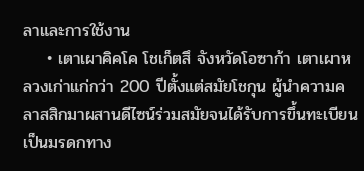ลาและการใช้งาน
    • เตาเผาคิคโค โชเก็ตสึ จังหวัดโอซาก้า เตาเผาหลวงเก่าแก่กว่า 200 ปีตั้งแต่สมัยโชกุน ผู้นำความคลาสสิกมาผสานดีไซน์ร่วมสมัยจนได้รับการขึ้นทะเบียนเป็นมรดกทาง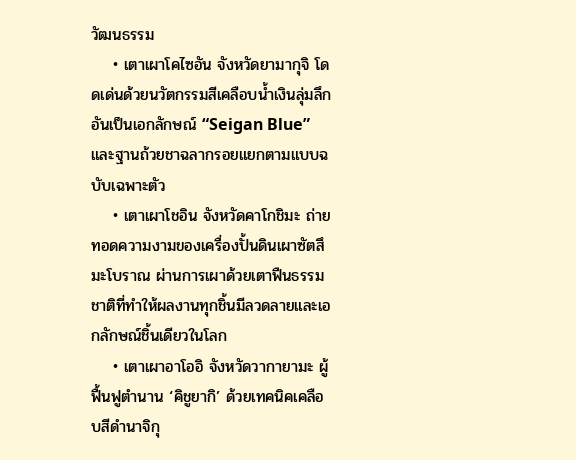วัฒนธรรม
    • เตาเผาโคไซอัน จังหวัดยามากุจิ โดดเด่นด้วยนวัตกรรมสีเคลือบน้ำเงินลุ่มลึกอันเป็นเอกลักษณ์ “Seigan Blue” และฐานถ้วยชาฉลากรอยแยกตามแบบฉบับเฉพาะตัว
    • เตาเผาโชอิน จังหวัดคาโกชิมะ ถ่ายทอดความงามของเครื่องปั้นดินเผาซัตสึมะโบราณ ผ่านการเผาด้วยเตาฟืนธรรมชาติที่ทำให้ผลงานทุกชิ้นมีลวดลายและเอกลักษณ์ชิ้นเดียวในโลก
    • เตาเผาอาโออิ จังหวัดวากายามะ ผู้ฟื้นฟูตำนาน ‘คิชูยากิ’ ด้วยเทคนิคเคลือบสีดำนาจิกุ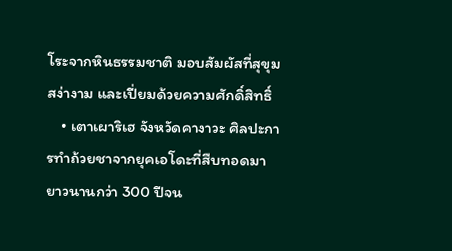โระจากหินธรรมชาติ มอบสัมผัสที่สุขุม สง่างาม และเปี่ยมด้วยความศักดิ์สิทธิ์
    • เตาเผาริเฮ จังหวัดคางาวะ ศิลปะการทำถ้วยชาจากยุคเอโดะที่สืบทอดมายาวนานกว่า 300 ปีจน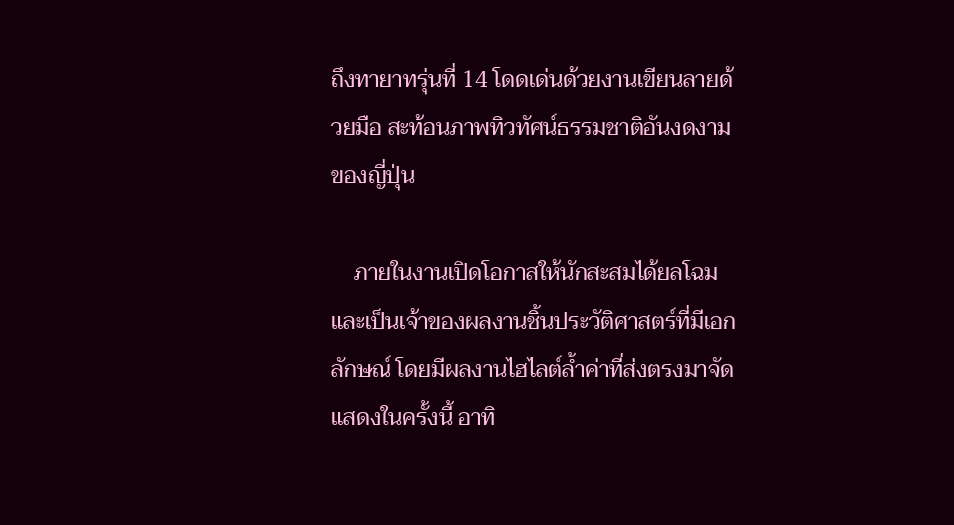ถึงทายาทรุ่นที่ 14 โดดเด่นด้วยงานเขียนลายด้วยมือ สะท้อนภาพทิวทัศน์ธรรมชาติอันงดงามของญี่ปุ่น

    ภายในงานเปิดโอกาสให้นักสะสมได้ยลโฉมและเป็นเจ้าของผลงานชิ้นประวัติศาสตร์ที่มีเอกลักษณ์ โดยมีผลงานไฮไลต์ล้ำค่าที่ส่งตรงมาจัดแสดงในครั้งนี้ อาทิ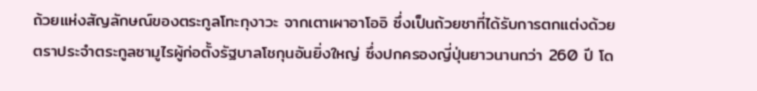ถ้วยแห่งสัญลักษณ์ของตระกูลโทะกุงาวะ จากเตาเผาอาโออิ ซึ่งเป็นถ้วยชาที่ได้รับการตกแต่งด้วยตราประจำตระกูลซามูไรผู้ก่อตั้งรัฐบาลโชกุนอันยิ่งใหญ่ ซึ่งปกครองญี่ปุ่นยาวนานกว่า 260 ปี โด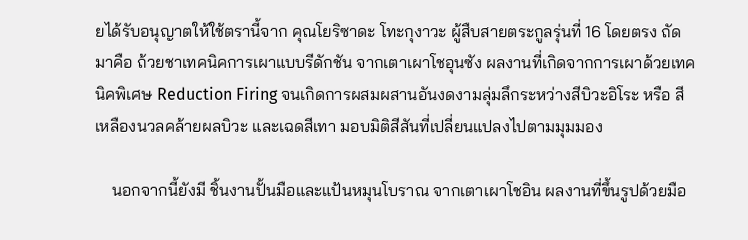ยได้รับอนุญาตให้ใช้ตรานี้จาก คุณโยริซาดะ โทะกุงาวะ ผู้สืบสายตระกูลรุ่นที่ 16 โดยตรง ถัดมาคือ ถ้วยชาเทคนิคการเผาแบบรีดักชัน จากเตาเผาโชอุนซัง ผลงานที่เกิดจากการเผาด้วยเทคนิคพิเศษ Reduction Firing จนเกิดการผสมผสานอันงดงามลุ่มลึกระหว่างสีบิวะอิโระ หรือ สีเหลืองนวลคล้ายผลบิวะ และเฉดสีเทา มอบมิติสีสันที่เปลี่ยนแปลงไปตามมุมมอง

    นอกจากนี้ยังมี ชิ้นงานปั้นมือและแป้นหมุนโบราณ จากเตาเผาโชอิน ผลงานที่ขึ้นรูปด้วยมือ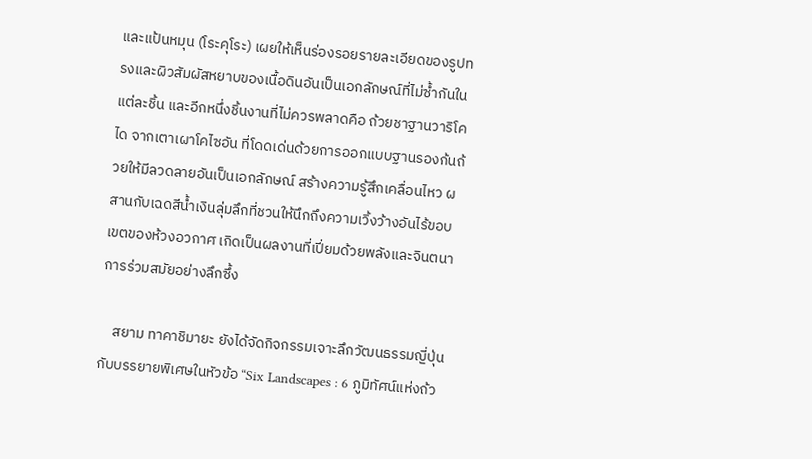และแป้นหมุน (โระคุโระ) เผยให้เห็นร่องรอยรายละเอียดของรูปทรงและผิวสัมผัสหยาบของเนื้อดินอันเป็นเอกลักษณ์ที่ไม่ซ้ำกันในแต่ละชิ้น และอีกหนึ่งชิ้นงานที่ไม่ควรพลาดคือ ถ้วยชาฐานวาริโคได จากเตาเผาโคไซอัน ที่โดดเด่นด้วยการออกแบบฐานรองก้นถ้วยให้มีลวดลายอันเป็นเอกลักษณ์ สร้างความรู้สึกเคลื่อนไหว ผสานกับเฉดสีน้ำเงินลุ่มลึกที่ชวนให้นึกถึงความเวิ้งว้างอันไร้ขอบเขตของห้วงอวกาศ เกิดเป็นผลงานที่เปี่ยมด้วยพลังและจินตนาการร่วมสมัยอย่างลึกซึ้ง

    สยาม ทาคาชิมายะ ยังได้จัดกิจกรรมเจาะลึกวัฒนธรรมญี่ปุ่น กับบรรยายพิเศษในหัวข้อ “Six Landscapes : 6 ภูมิทัศน์แห่งถ้ว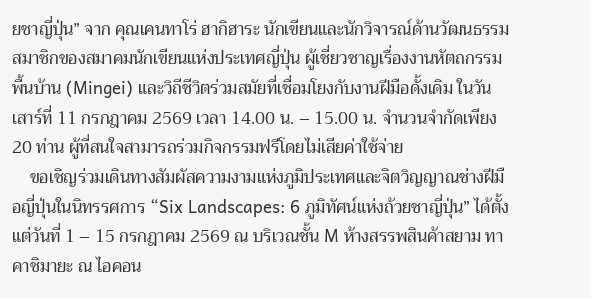ยชาญี่ปุ่น” จาก คุณเคนทาโร่ ฮากิฮาระ นักเขียนและนักวิจารณ์ด้านวัฒนธรรม สมาชิกของสมาคมนักเขียนแห่งประเทศญี่ปุ่น ผู้เชี่ยวชาญเรื่องงานหัตถกรรมพื้นบ้าน (Mingei) และวิถีชีวิตร่วมสมัยที่เชื่อมโยงกับงานฝีมือดั้งเดิม ในวันเสาร์ที่ 11 กรกฎาคม 2569 เวลา 14.00 น. – 15.00 น. จำนวนจำกัดเพียง 20 ท่าน ผู้ที่สนใจสามารถร่วมกิจกรรมฟรีโดยไม่เสียค่าใช้จ่าย
    ขอเชิญร่วมเดินทางสัมผัสความงามแห่งภูมิประเทศและจิตวิญญาณช่างฝีมือญี่ปุ่นในนิทรรศการ “Six Landscapes: 6 ภูมิทัศน์แห่งถ้วยชาญี่ปุ่น” ได้ตั้งแต่วันที่ 1 – 15 กรกฎาคม 2569 ณ บริเวณชั้น M ห้างสรรพสินค้าสยาม ทาคาชิมายะ ณ ไอคอน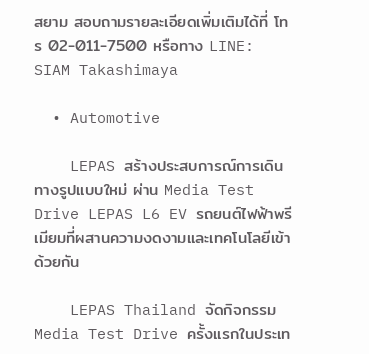สยาม สอบถามรายละเอียดเพิ่มเติมได้ที่ โทร 02-011-7500 หรือทาง LINE: SIAM Takashimaya

  • Automotive

    LEPAS สร้างประสบการณ์การเดินทางรูปแบบใหม่ ผ่าน Media Test Drive LEPAS L6 EV รถยนต์ไฟฟ้าพรีเมียมที่ผสานความงดงามและเทคโนโลยีเข้าด้วยกัน

    LEPAS Thailand จัดกิจกรรม Media Test Drive ครั้งแรกในประเท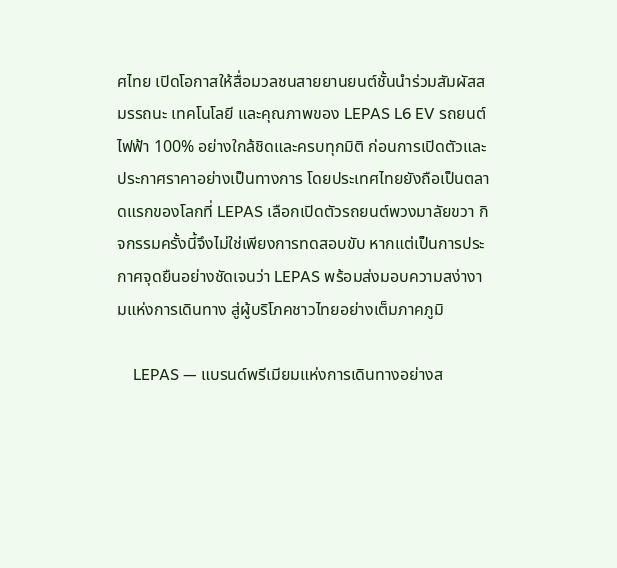ศไทย เปิดโอกาสให้สื่อมวลชนสายยานยนต์ชั้นนำร่วมสัมผัสสมรรถนะ เทคโนโลยี และคุณภาพของ LEPAS L6 EV รถยนต์ไฟฟ้า 100% อย่างใกล้ชิดและครบทุกมิติ ก่อนการเปิดตัวและประกาศราคาอย่างเป็นทางการ โดยประเทศไทยยังถือเป็นตลาดแรกของโลกที่ LEPAS เลือกเปิดตัวรถยนต์พวงมาลัยขวา กิจกรรมครั้งนี้จึงไม่ใช่เพียงการทดสอบขับ หากแต่เป็นการประกาศจุดยืนอย่างชัดเจนว่า LEPAS พร้อมส่งมอบความสง่างามแห่งการเดินทาง สู่ผู้บริโภคชาวไทยอย่างเต็มภาคภูมิ

    LEPAS — แบรนด์พรีเมียมแห่งการเดินทางอย่างส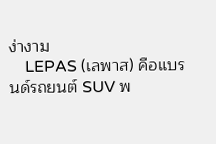ง่างาม
    LEPAS (เลพาส) คือแบรนด์รถยนต์ SUV พ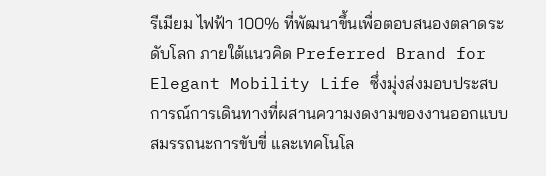รีเมียม ไฟฟ้า 100% ที่พัฒนาขึ้นเพื่อตอบสนองตลาดระดับโลก ภายใต้แนวคิด Preferred Brand for Elegant Mobility Life ซึ่งมุ่งส่งมอบประสบการณ์การเดินทางที่ผสานความงดงามของงานออกแบบ สมรรถนะการขับขี่ และเทคโนโล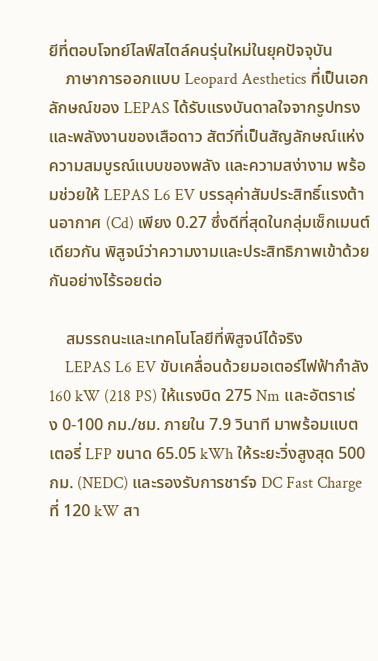ยีที่ตอบโจทย์ไลฟ์สไตล์คนรุ่นใหม่ในยุคปัจจุบัน
    ภาษาการออกแบบ Leopard Aesthetics ที่เป็นเอกลักษณ์ของ LEPAS ได้รับแรงบันดาลใจจากรูปทรง และพลังงานของเสือดาว สัตว์ที่เป็นสัญลักษณ์แห่งความสมบูรณ์แบบของพลัง และความสง่างาม พร้อมช่วยให้ LEPAS L6 EV บรรลุค่าสัมประสิทธิ์แรงต้านอากาศ (Cd) เพียง 0.27 ซึ่งดีที่สุดในกลุ่มเซ็กเมนต์เดียวกัน พิสูจน์ว่าความงามและประสิทธิภาพเข้าด้วยกันอย่างไร้รอยต่อ

    สมรรถนะและเทคโนโลยีที่พิสูจน์ได้จริง
    LEPAS L6 EV ขับเคลื่อนด้วยมอเตอร์ไฟฟ้ากำลัง 160 kW (218 PS) ให้แรงบิด 275 Nm และอัตราเร่ง 0-100 กม./ชม. ภายใน 7.9 วินาที มาพร้อมแบตเตอรี่ LFP ขนาด 65.05 kWh ให้ระยะวิ่งสูงสุด 500 กม. (NEDC) และรองรับการชาร์จ DC Fast Charge ที่ 120 kW สา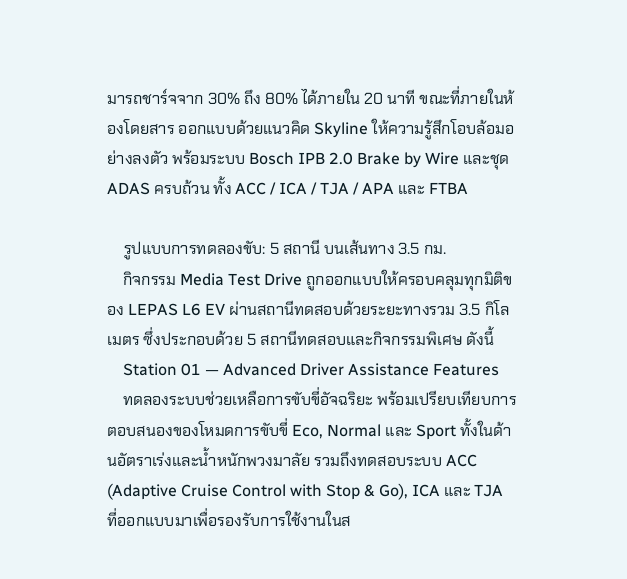มารถชาร์จจาก 30% ถึง 80% ได้ภายใน 20 นาที ขณะที่ภายในห้องโดยสาร ออกแบบด้วยแนวคิด Skyline ให้ความรู้สึกโอบล้อมอย่างลงตัว พร้อมระบบ Bosch IPB 2.0 Brake by Wire และชุด ADAS ครบถ้วน ทั้ง ACC / ICA / TJA / APA และ FTBA

    รูปแบบการทดลองขับ: 5 สถานี บนเส้นทาง 3.5 กม.
    กิจกรรม Media Test Drive ถูกออกแบบให้ครอบคลุมทุกมิติของ LEPAS L6 EV ผ่านสถานีทดสอบด้วยระยะทางรวม 3.5 กิโลเมตร ซึ่งประกอบด้วย 5 สถานีทดสอบและกิจกรรมพิเศษ ดังนี้
    Station 01 — Advanced Driver Assistance Features
    ทดลองระบบช่วยเหลือการขับขี่อัจฉริยะ พร้อมเปรียบเทียบการตอบสนองของโหมดการขับขี่ Eco, Normal และ Sport ทั้งในด้านอัตราเร่งและน้ำหนักพวงมาลัย รวมถึงทดสอบระบบ ACC (Adaptive Cruise Control with Stop & Go), ICA และ TJA ที่ออกแบบมาเพื่อรองรับการใช้งานในส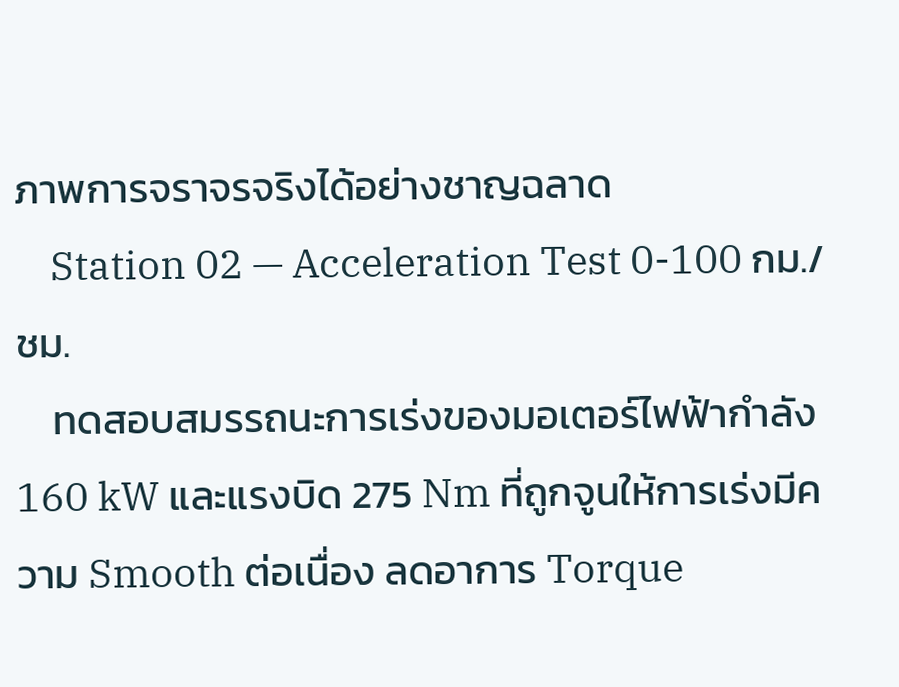ภาพการจราจรจริงได้อย่างชาญฉลาด
    Station 02 — Acceleration Test 0-100 กม./ชม.
    ทดสอบสมรรถนะการเร่งของมอเตอร์ไฟฟ้ากำลัง160 kW และแรงบิด 275 Nm ที่ถูกจูนให้การเร่งมีความ Smooth ต่อเนื่อง ลดอาการ Torque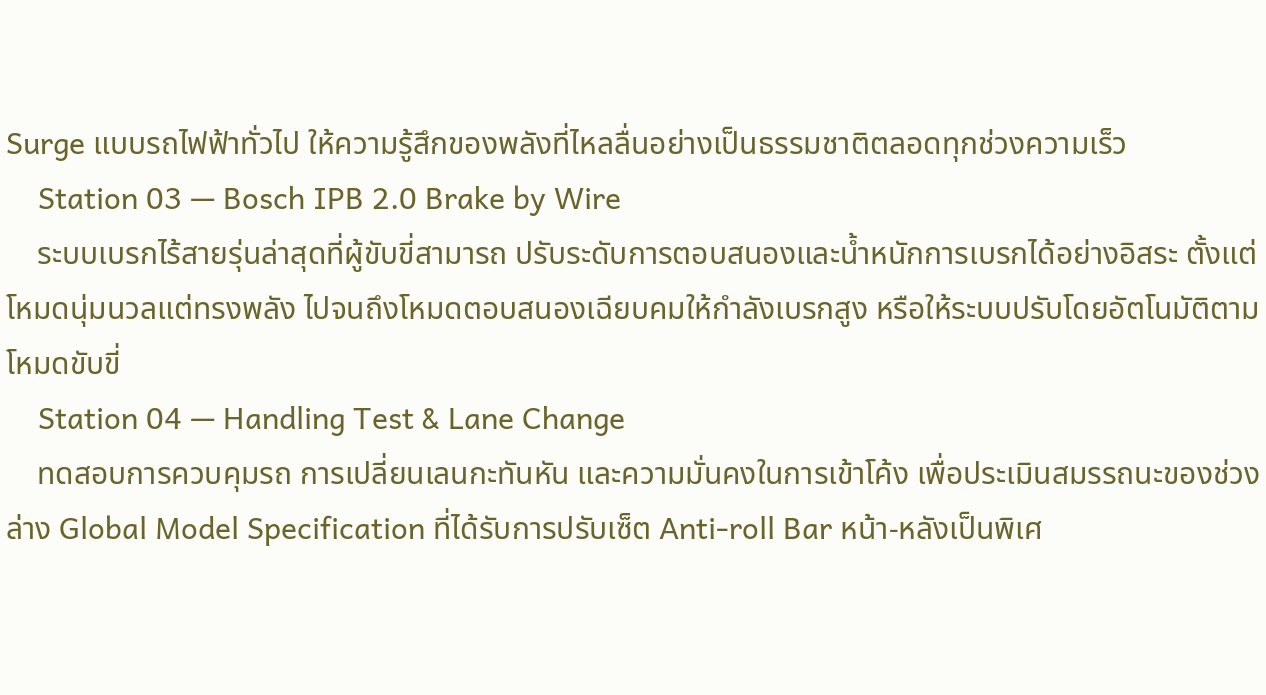Surge แบบรถไฟฟ้าทั่วไป ให้ความรู้สึกของพลังที่ไหลลื่นอย่างเป็นธรรมชาติตลอดทุกช่วงความเร็ว
    Station 03 — Bosch IPB 2.0 Brake by Wire
    ระบบเบรกไร้สายรุ่นล่าสุดที่ผู้ขับขี่สามารถ ปรับระดับการตอบสนองและน้ำหนักการเบรกได้อย่างอิสระ ตั้งแต่โหมดนุ่มนวลแต่ทรงพลัง ไปจนถึงโหมดตอบสนองเฉียบคมให้กำลังเบรกสูง หรือให้ระบบปรับโดยอัตโนมัติตามโหมดขับขี่
    Station 04 — Handling Test & Lane Change
    ทดสอบการควบคุมรถ การเปลี่ยนเลนกะทันหัน และความมั่นคงในการเข้าโค้ง เพื่อประเมินสมรรถนะของช่วงล่าง Global Model Specification ที่ได้รับการปรับเซ็ต Anti-roll Bar หน้า-หลังเป็นพิเศ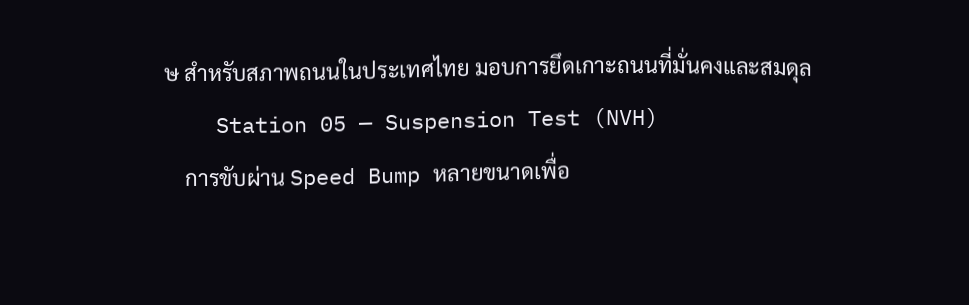ษ สำหรับสภาพถนนในประเทศไทย มอบการยึดเกาะถนนที่มั่นคงและสมดุล
    Station 05 — Suspension Test (NVH)
    การขับผ่าน Speed Bump หลายขนาดเพื่อ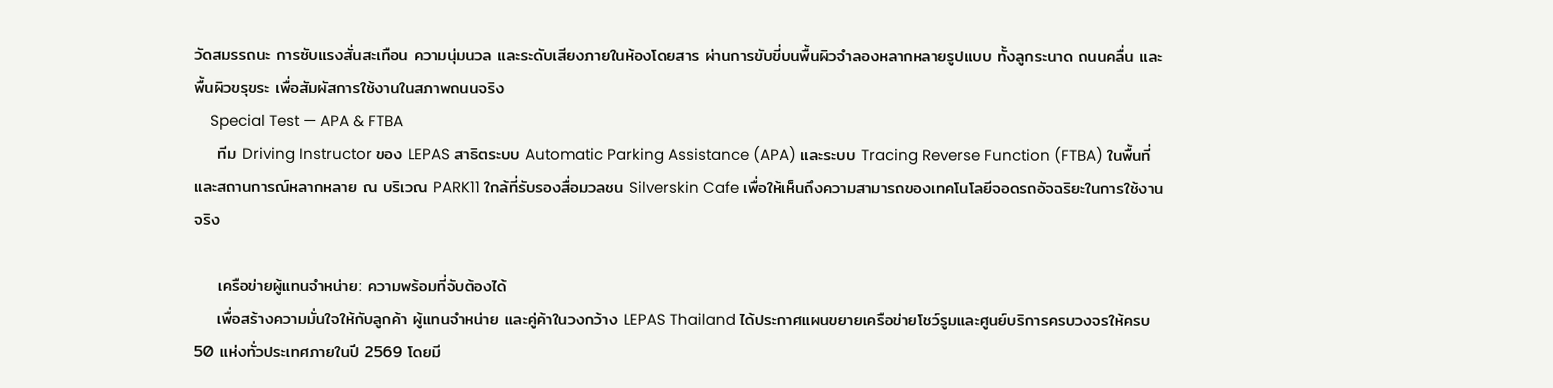วัดสมรรถนะ การซับแรงสั่นสะเทือน ความนุ่มนวล และระดับเสียงภายในห้องโดยสาร ผ่านการขับขี่บนพื้นผิวจำลองหลากหลายรูปแบบ ทั้งลูกระนาด ถนนคลื่น และพื้นผิวขรุขระ เพื่อสัมผัสการใช้งานในสภาพถนนจริง
    Special Test — APA & FTBA
    ทีม Driving Instructor ของ LEPAS สาธิตระบบ Automatic Parking Assistance (APA) และระบบ Tracing Reverse Function (FTBA) ในพื้นที่และสถานการณ์หลากหลาย ณ บริเวณ PARK11 ใกล้ที่รับรองสื่อมวลชน Silverskin Cafe เพื่อให้เห็นถึงความสามารถของเทคโนโลยีจอดรถอัจฉริยะในการใช้งานจริง

    เครือข่ายผู้แทนจำหน่าย: ความพร้อมที่จับต้องได้
    เพื่อสร้างความมั่นใจให้กับลูกค้า ผู้แทนจำหน่าย และคู่ค้าในวงกว้าง LEPAS Thailand ได้ประกาศแผนขยายเครือข่ายโชว์รูมและศูนย์บริการครบวงจรให้ครบ 50 แห่งทั่วประเทศภายในปี 2569 โดยมี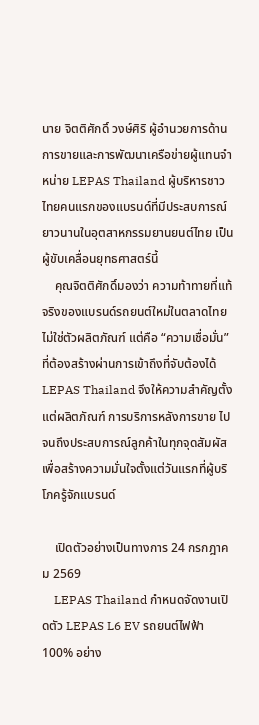นาย จิตติศักดิ์ วงษ์ศิริ ผู้อำนวยการด้านการขายและการพัฒนาเครือข่ายผู้แทนจำหน่าย LEPAS Thailand ผู้บริหารชาวไทยคนแรกของแบรนด์ที่มีประสบการณ์ยาวนานในอุตสาหกรรมยานยนต์ไทย เป็นผู้ขับเคลื่อนยุทธศาสตร์นี้
    คุณจิตติศักดิ์มองว่า ความท้าทายที่แท้จริงของแบรนด์รถยนต์ใหม่ในตลาดไทยไม่ใช่ตัวผลิตภัณฑ์ แต่คือ “ความเชื่อมั่น” ที่ต้องสร้างผ่านการเข้าถึงที่จับต้องได้ LEPAS Thailand จึงให้ความสำคัญตั้งแต่ผลิตภัณฑ์ การบริการหลังการขาย ไปจนถึงประสบการณ์ลูกค้าในทุกจุดสัมผัส เพื่อสร้างความมั่นใจตั้งแต่วันแรกที่ผู้บริโภครู้จักแบรนด์

    เปิดตัวอย่างเป็นทางการ 24 กรกฎาคม 2569
    LEPAS Thailand กำหนดจัดงานเปิดตัว LEPAS L6 EV รถยนต์ไฟฟ้า 100% อย่าง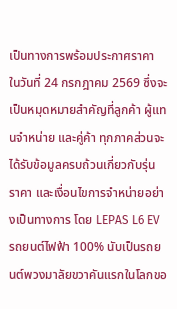เป็นทางการพร้อมประกาศราคา ในวันที่ 24 กรกฎาคม 2569 ซึ่งจะเป็นหมุดหมายสำคัญที่ลูกค้า ผู้แทนจำหน่าย และคู่ค้า ทุกภาคส่วนจะได้รับข้อมูลครบถ้วนเกี่ยวกับรุ่น ราคา และเงื่อนไขการจำหน่ายอย่างเป็นทางการ โดย LEPAS L6 EV รถยนต์ไฟฟ้า 100% นับเป็นรถยนต์พวงมาลัยขวาคันแรกในโลกขอ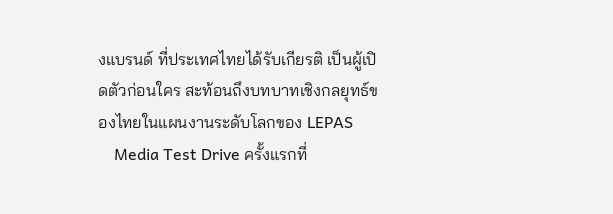งแบรนด์ ที่ประเทศไทยได้รับเกียรติ เป็นผู้เปิดตัวก่อนใคร สะท้อนถึงบทบาทเชิงกลยุทธ์ของไทยในแผนงานระดับโลกของ LEPAS
    Media Test Drive ครั้งแรกที่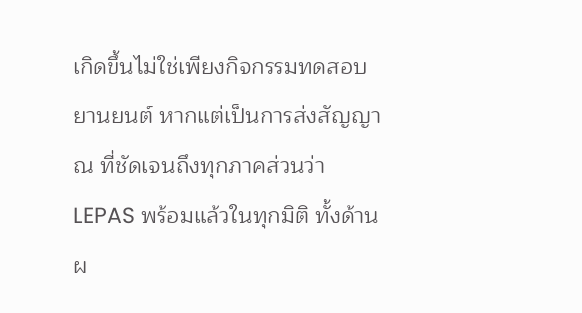เกิดขึ้นไม่ใช่เพียงกิจกรรมทดสอบยานยนต์ หากแต่เป็นการส่งสัญญาณ ที่ชัดเจนถึงทุกภาคส่วนว่า LEPAS พร้อมแล้วในทุกมิติ ทั้งด้านผ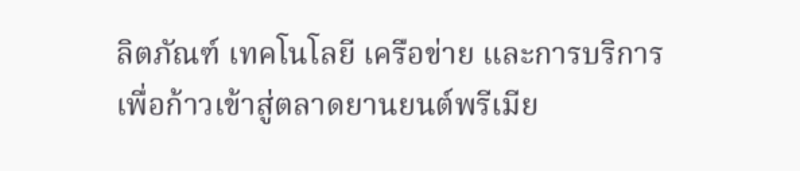ลิตภัณฑ์ เทคโนโลยี เครือข่าย และการบริการ เพื่อก้าวเข้าสู่ตลาดยานยนต์พรีเมีย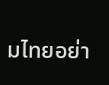มไทยอย่า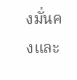งมั่นคงและ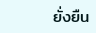ยั่งยืน